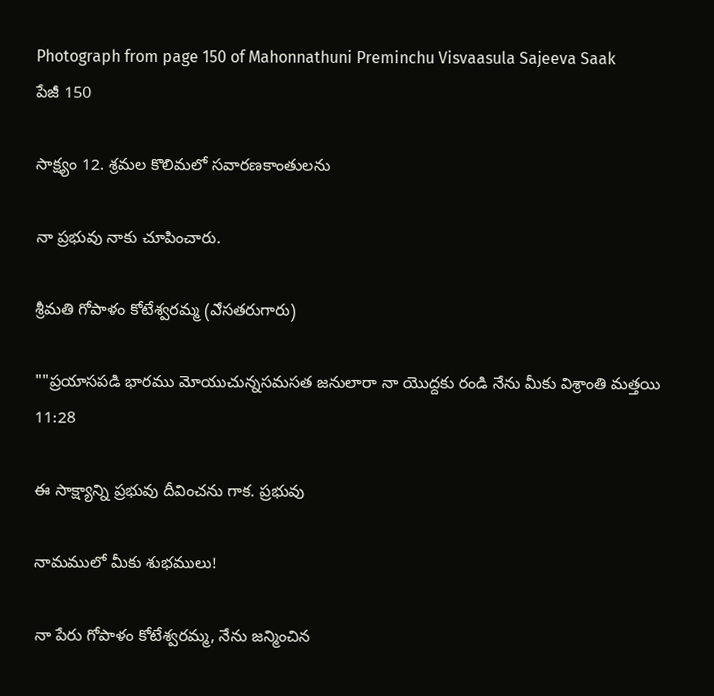Photograph from page 150 of Mahonnathuni Preminchu Visvaasula Sajeeva Saak
పేజీ 150

సాక్ష్యం 12. శ్రమల కొలిమలో సవారణకాంతులను

నా ప్రభువు నాకు చూపించారు.

శ్రీమతి గోపాళం కోటేశ్వరమ్మ (ఎేసతరుగారు)

""ప్రయాసపడి భారము మోయుచున్నసమసత జనులారా నా యొద్దకు రండి నేను మీకు విశ్రాంతి మత్తయి 11:28

ఈ సాక్ష్యాన్ని ప్రభువు దీవించను గాక. ప్రభువు

నామములో మీకు శుభములు!

నా పేరు గోపాళం కోటేశ్వరమ్మ, నేను జన్మించిన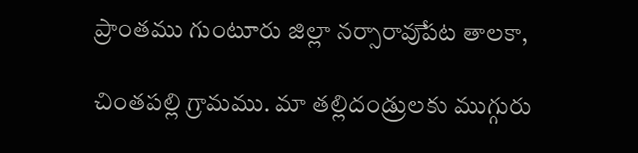ప్రాంతము గుంటూరు జిల్లా నర్సారావుేపట తాలకా,

చింతపల్లి గ్రామము. మా తల్లిదండ్రులకు ముగ్గురు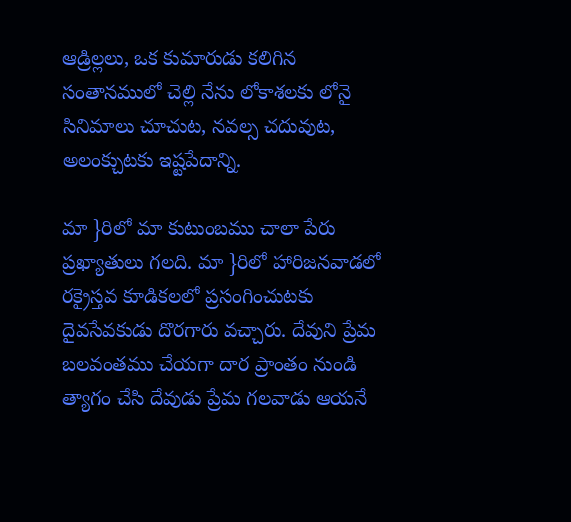ఆడ్రిల్లలు, ఒక కుమారుడు కలిగిన సంతానములో చెల్లి నేను లోకాశలకు లోనై సినిమాలు చూచుట, నవల్స చదువుట, అలంక్చుటకు ఇష్టపేదాన్ని.

మా }రిలో మా కుటుంబము చాలా పేరు ప్రఖ్యాతులు గలది. మా }రిలో హారిజనవాడలో రక్రైస్తవ కూడికలలో ప్రసంగించుటకు దైవసేవకుడు దొరగారు వచ్చారు. దేవుని ప్రేమ బలవంతము చేయగా దార ప్రాంతం నుండి త్యాగం చేసి దేవుడు ప్రేమ గలవాడు ఆయనే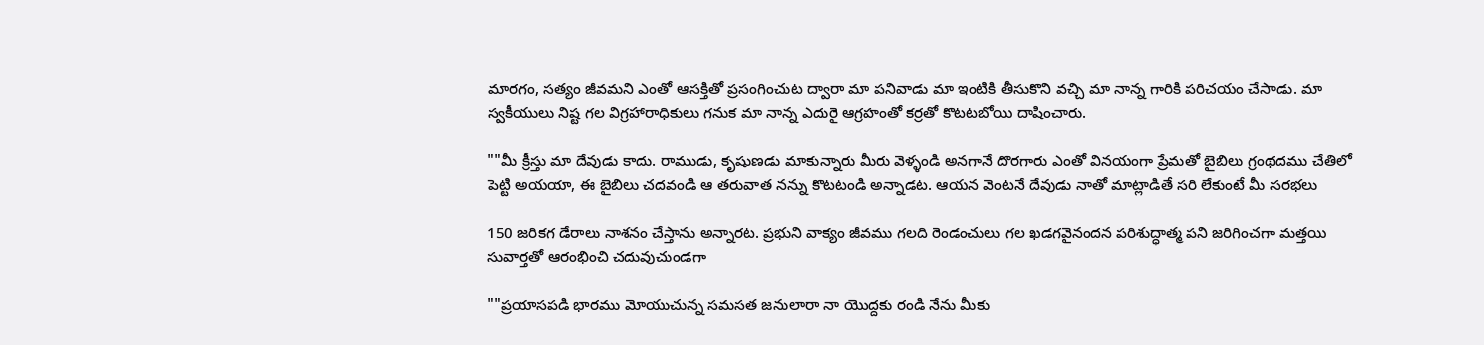మారగం, సత్యం జీవమని ఎంతో ఆసక్తితో ప్రసంగించుట ద్వారా మా పనివాడు మా ఇంటికి తీసుకొని వచ్చి మా నాన్న గారికి పరిచయం చేసాడు. మా స్వకీయులు నిష్ట గల విగ్రహారాధికులు గనుక మా నాన్న ఎదురై ఆగ్రహంతో కర్రతో కొటటబోయి దాషించారు.

""మీ క్రీస్తు మా దేవుడు కాదు. రాముడు, కృషుణడు మాకున్నారు మీరు వెళ్ళండి అనగానే దొరగారు ఎంతో వినయంగా ప్రేమతో బైబిలు గ్రంథదము చేతిలో పెట్టి అయయా, ఈ బైబిలు చదవండి ఆ తరువాత నన్ను కొటటండి అన్నాడట. ఆయన వెంటనే దేవుడు నాతో మాట్లాడితే సరి లేకుంటే మీ సరభలు

150 జరికగ డేరాలు నాశనం చేస్తాను అన్నారట. ప్రభుని వాక్యం జీవము గలది రెండంచులు గల ఖడగవైనందన పరిశుద్ధాత్మ పని జరిగించగా మత్తయి సువార్తతో ఆరంభించి చదువుచుండగా

""ప్రయాసపడి భారము మోయుచున్న సమసత జనులారా నా యొద్దకు రండి నేను మీకు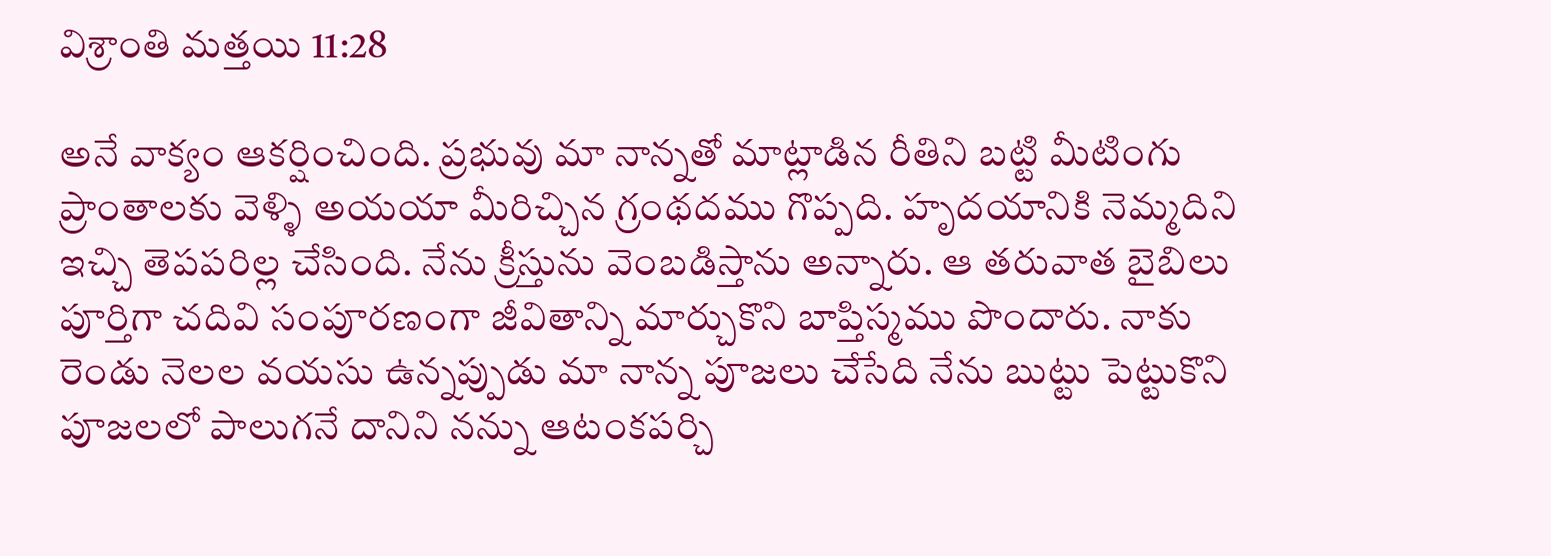విశ్రాంతి మత్తయి 11:28

అనే వాక్యం ఆకర్షించింది. ప్రభువు మా నాన్నతో మాట్లాడిన రీతిని బట్టి మీటింగు ప్రాంతాలకు వెళ్ళి అయయా మీరిచ్చిన గ్రంథదము గొప్పది. హృదయానికి నెమ్మదిని ఇచ్చి తెపపరిల్ల చేసింది. నేను క్రీస్తును వెంబడిస్తాను అన్నారు. ఆ తరువాత బైబిలు పూర్తిగా చదివి సంపూరణంగా జీవితాన్ని మార్చుకొని బాప్తిస్మము పొందారు. నాకు రెండు నెలల వయసు ఉన్నప్పుడు మా నాన్న పూజలు చేసేది నేను బుట్టు పెట్టుకొని పూజలలో పాలుగనే దానిని నన్ను ఆటంకపర్చి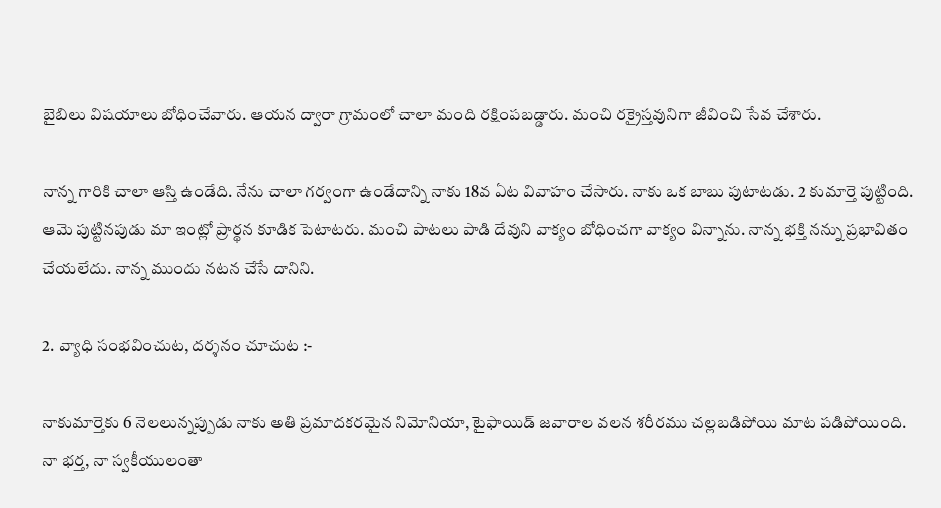బైబిలు విషయాలు బోధించేవారు. ఆయన ద్వారా గ్రామంలో చాలా మంది రక్షింపబడ్డారు. మంచి రక్రైస్తవునిగా జీవించి సేవ చేశారు.

నాన్న గారికి చాలా ఆస్తి ఉండేది. నేను చాలా గర్వంగా ఉండేదాన్ని నాకు 18వ ఏట వివాహం చేసారు. నాకు ఒక బాబు పుటాటడు. 2 కుమార్తె పుట్టింది. ఆమె పుట్టినపుడు మా ఇంట్లో ప్రార్థన కూడిక పెటాటరు. మంచి పాటలు పాడి దేవుని వాక్యం బోధించగా వాక్యం విన్నాను. నాన్న భక్తి నన్ను ప్రభావితం చేయలేదు. నాన్న ముందు నటన చేసే దానిని.

2. వ్యాధి సంభవించుట, దర్శనం చూచుట :-

నాకుమార్తెకు 6 నెలలున్నప్పుడు నాకు అతి ప్రమాదకరమైన నిమోనియా, టైఫాయిడ్ జవారాల వలన శరీరము చల్లబడిపోయి మాట పడిపోయింది. నా భర్త, నా స్వకీయులంతా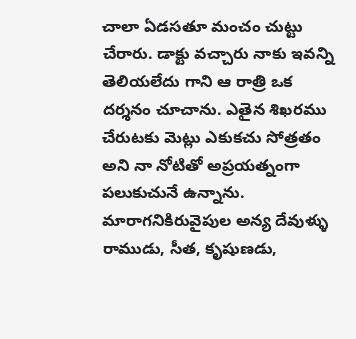చాలా ఏడసతూ మంచం చుట్టు చేరారు. డాక్టు వచ్చారు నాకు ఇవన్ని తెలియలేదు గాని ఆ రాత్రి ఒక దర్శనం చూచాను. ఎతైన శిఖరము చేరుటకు మెట్లు ఎకుకచు సోత్రతం అని నా నోటితో అప్రయత్నంగా పలుకుచునే ఉన్నాను. మారాగనికిరువైపుల అన్య దేవుళ్ళు రాముడు, సీత, కృషుణడు,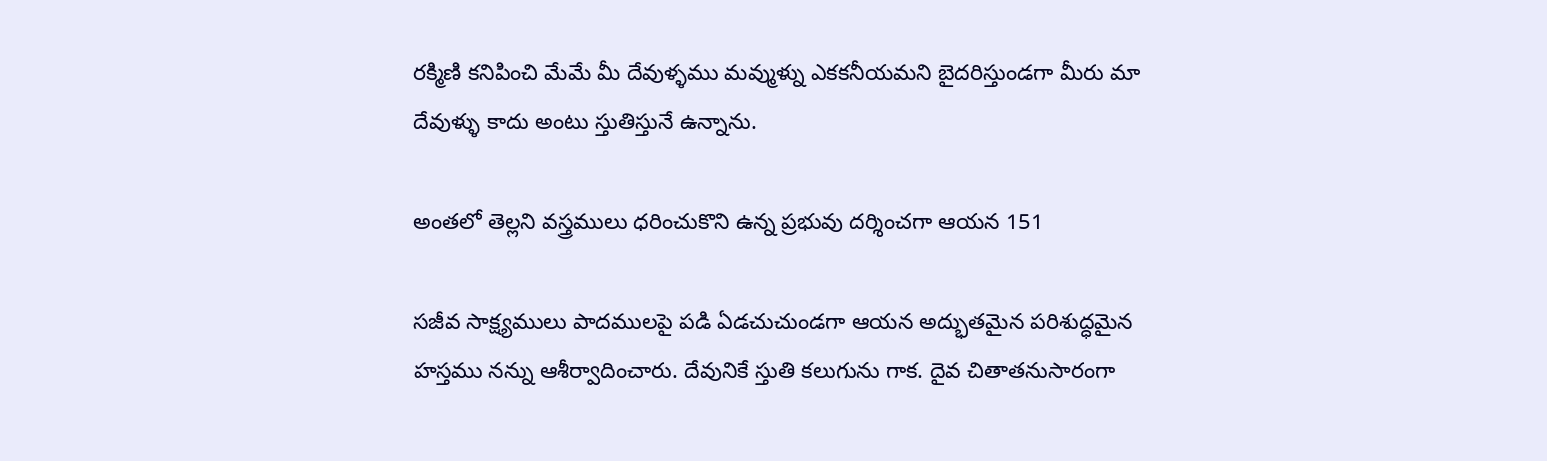రక్మిణి కనిపించి మేమే మీ దేవుళ్ళము మవ్ముళ్ను ఎకకనీయమని బైదరిస్తుండగా మీరు మా దేవుళ్ళు కాదు అంటు స్తుతిస్తునే ఉన్నాను.

అంతలో తెల్లని వస్త్రములు ధరించుకొని ఉన్న ప్రభువు దర్శించగా ఆయన 151

సజీవ సాక్ష్యములు పాదములపై పడి ఏడచుచుండగా ఆయన అద్భుతమైన పరిశుద్ధమైన హస్తము నన్ను ఆశీర్వాదించారు. దేవునికే స్తుతి కలుగును గాక. దైవ చితాతనుసారంగా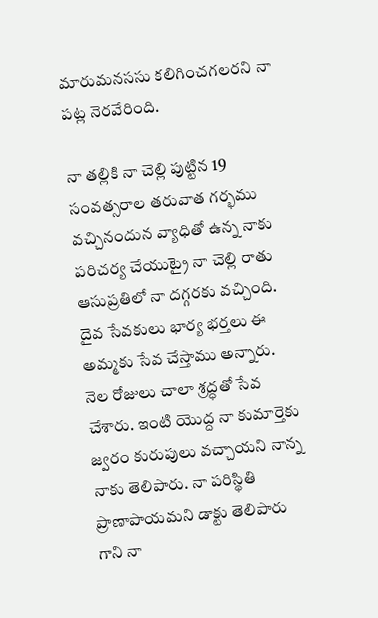మారుమనససు కలిగించగలరని నా పట్ల నెరవేరింది.

నా తల్లికి నా చెల్లి పుట్టిన 19 సంవత్సరాల తరువాత గర్భము వచ్చినందున వ్యాధితో ఉన్న నాకు పరిచర్య చేయుట్రై నా చెల్లి రాతు ఆసుప్రతిలో నా దగ్గరకు వచ్చింది. దైవ సేవకులు భార్య భర్తలు ఈ అమ్మకు సేవ చేస్తాము అన్నారు. నెల రోజులు చాలా శ్రద్ధతో సేవ చేశారు. ఇంటి యొద్ద నా కుమార్తెకు జ్వరం కురుపులు వచ్చాయని నాన్న నాకు తెలిపారు. నా పరిస్థితి ప్రాణాపాయమని డాక్టు తెలిపారు గాని నా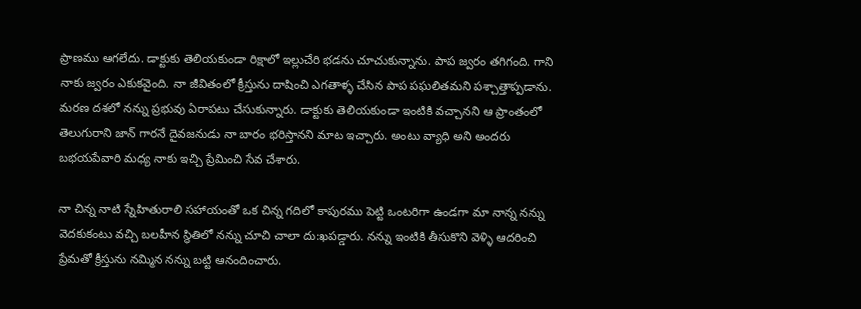ప్రాణము ఆగలేదు. డాక్టుకు తెలియకుండా రిక్షాలో ఇల్లుచేరి భడను చూచుకున్నాను. పాప జ్వరం తగిగంది. గాని నాకు జ్వరం ఎకుకవైంది. నా జీవితంలో క్రీస్తును దాషించి ఎగతాళ్ళ చేసిన పాప పఘలితమని పశ్చాత్తాప్పడాను. మరణ దశలో నన్ను ప్రభువు ఏరాపటు చేసుకున్నారు. డాక్టుకు తెలియకుండా ఇంటికి వచ్చానని ఆ ప్రాంతంలో తెలుగురాని జాన్ గారనే దైవజనుడు నా బారం భరిస్తానని మాట ఇచ్చారు. అంటు వ్యాధి అని అందరు బభయపేవారి మధ్య నాకు ఇచ్చి ప్రేమించి సేవ చేశారు.

నా చిన్న నాటి స్నేహితురాలి సహాయంతో ఒక చిన్న గదిలో కాపురము పెట్టి ఒంటరిగా ఉండగా మా నాన్న నన్ను వెదకుకంటు వచ్చి బలహీన స్థితిలో నన్ను చూచి చాలా దు:ఖపడ్డారు. నన్ను ఇంటికి తీసుకొని వెళ్ళి ఆదరించి ప్రేమతో క్రీస్తును నమ్మిన నన్ను బట్టి ఆనందించారు.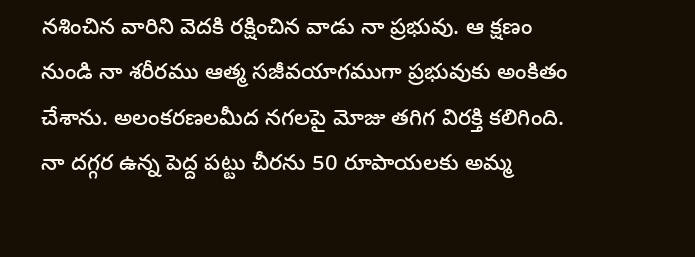నశించిన వారిని వెదకి రక్షించిన వాడు నా ప్రభువు. ఆ క్షణం నుండి నా శరీరము ఆత్మ సజీవయాగముగా ప్రభువుకు అంకితం చేశాను. అలంకరణలమీద నగలపై మోజు తగిగ విరక్తి కలిగింది. నా దగ్గర ఉన్న పెద్ద పట్టు చీరను 50 రూపాయలకు అమ్మ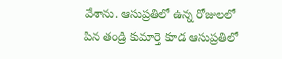వేశాను. ఆసుప్రతిలో ఉన్న రోజులలో పిన తండ్రి కుమార్తె కూడ ఆసుప్రతిలో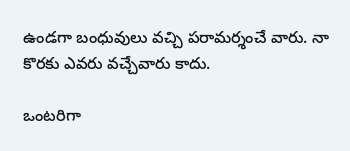ఉండగా బంధువులు వచ్చి పరామర్శంచే వారు. నా కొరకు ఎవరు వచ్చేవారు కాదు.

ఒంటరిగా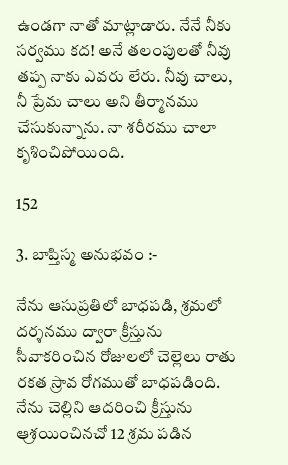ఉండగా నాతో మాట్లాడారు. నేనే నీకు సర్వము కద! అనే తలంపులతో నీవు తప్ప నాకు ఎవరు లేరు. నీవు చాలు, నీ ప్రేమ చాలు అని తీర్మానము చేసుకున్నాను. నా శరీరము చాలా కృశించిపోయింది.

152

3. బాప్తిస్మ అనుభవం :-

నేను ఆసుప్రతిలో బాధపడి, శ్రమలో దర్శనము ద్వారా క్రీస్తును సీవాకరించిన రోజులలో చెల్లెలు రాతు రకత స్రావ రోగముతో బాధపడింది. నేను చెల్లిని ఆదరించి క్రీస్తును ఆ్రశయించినచో 12 శ్రమ పడిన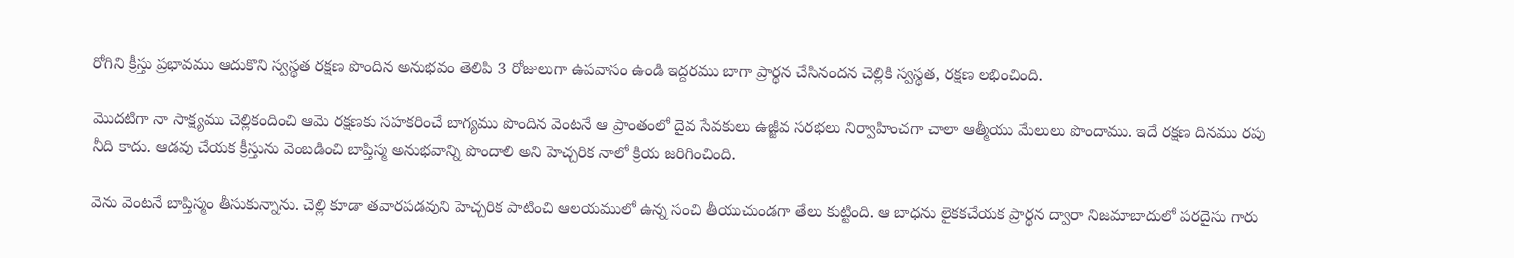రోగిని క్రీస్తు ప్రభావము ఆదుకొని స్వస్థత రక్షణ పొందిన అనుభవం తెలిపి 3 రోజులుగా ఉపవాసం ఉండి ఇద్దరము బాగా ప్రార్థన చేసినందన చెల్లికి స్వస్థత, రక్షణ లభించింది.

మొదటిగా నా సాక్ష్యము చెల్లికందించి ఆమె రక్షణకు సహకరించే బాగ్యము పొందిన వెంటనే ఆ ప్రాంతంలో దైవ సేవకులు ఉజ్జీవ సరభలు నిర్వాహించగా చాలా ఆత్మీయు మేలులు పొందాము. ఇదే రక్షణ దినము రపు నీది కాదు. ఆడవు చేయక క్రీస్తును వెంబడించి బాప్తిస్మ అనుభవాన్ని పొందాలి అని హెచ్చరిక నాలో క్రియ జరిగించింది.

వెను వెంటనే బాప్తిస్మం తీసుకున్నాను. చెల్లి కూడా తవారపడవుని హెచ్చరిక పాటించి ఆలయములో ఉన్న సంచి తీయుచుండగా తేలు కుట్టింది. ఆ బాధను లైకకచేయక ప్రార్థన ద్వారా నిజమాబాదులో పరదైసు గారు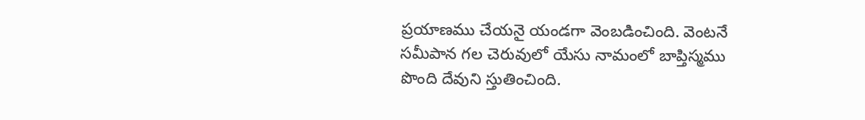ప్రయాణము చేయనై యండగా వెంబడించింది. వెంటనే సమీపాన గల చెరువులో యేసు నామంలో బాప్తిస్మము పొంది దేవుని స్తుతించింది.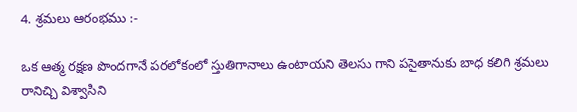4. శ్రమలు ఆరంభము :-

ఒక ఆత్మ రక్షణ పొందగానే పరలోకంలో స్తుతిగానాలు ఉంటాయని తెలసు గాని పసైతానుకు బాధ కలిగి శ్రమలు రానిచ్చి విశ్వాసిని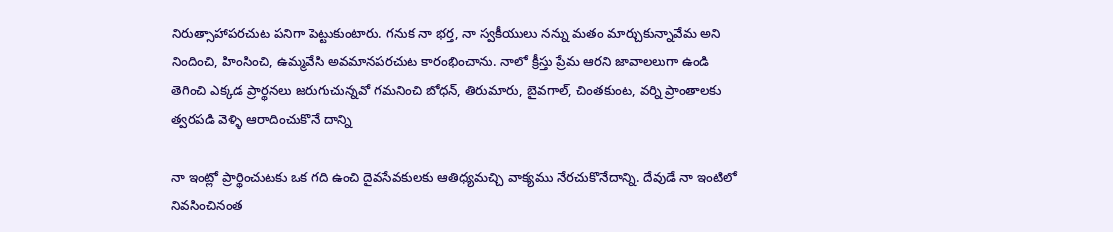నిరుత్సాహాపరచుట పనిగా పెట్టుకుంటారు. గనుక నా భర్త, నా స్వకీయులు నన్ను మతం మార్చుకున్నావేమ అని నిందించి, హింసించి, ఉమ్మవేసి అవమానపరచుట కారంభించాను. నాలో క్రీస్తు ప్రేమ ఆరని జావాలలుగా ఉండి తెగించి ఎక్కడ ప్రార్థనలు జరుగుచున్నవో గమనించి బోధన్, తిరుమారు, బైవగాల్, చింతకుంట, వర్ని ప్రాంతాలకు త్వరపడి వెళ్ళి ఆరాదించుకొనే దాన్ని

నా ఇంట్లో ప్రార్థించుటకు ఒక గది ఉంచి దైవసేవకులకు ఆతిధ్యమచ్చి వాక్యము నేరచుకొనేదాన్ని. దేవుడే నా ఇంటిలో నివసించినంత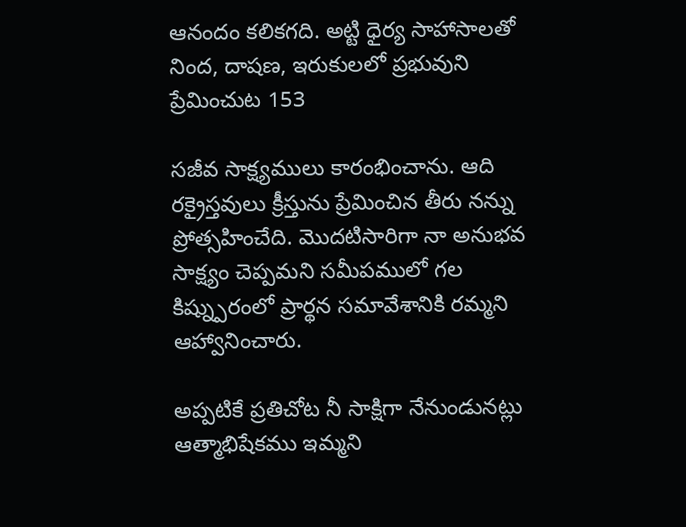ఆనందం కలికగది. అట్టి ధైర్య సాహాసాలతో నింద, దాషణ, ఇరుకులలో ప్రభువుని ప్రేమించుట 153

సజీవ సాక్ష్యములు కారంభించాను. ఆది రక్రైస్తవులు క్రీస్తును ప్రేమించిన తీరు నన్ను ప్రోత్సహించేది. మొదటిసారిగా నా అనుభవ సాక్ష్యం చెప్పమని సమీపములో గల కిష్న్పురంలో ప్రార్థన సమావేశానికి రమ్మని ఆహ్వానించారు.

అప్పటికే ప్రతిచోట నీ సాక్షిగా నేనుండునట్లు ఆత్మాభిషేకము ఇమ్మని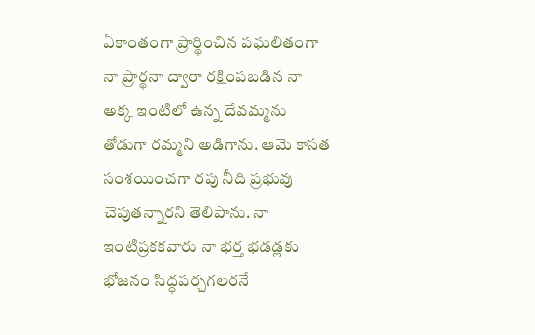ఏకాంతంగా ప్రార్థించిన పఘలితంగా నా ప్రార్థనా ద్వారా రక్షింపబడిన నా అక్క ఇంటిలో ఉన్న దేవమ్మను తోడుగా రమ్మని అడిగాను. ఆమె కాసత సంశయించగా రపు నీది ప్రభువు చెపుతన్నారని తెలిపాను. నా ఇంటిప్రకకవారు నా భర్త భడడ్లకు భోజనం సిద్ధపర్చగలరనే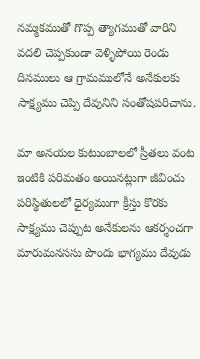నమ్మకముతో గొప్ప త్యాగముతో వారిని వదలి చెప్పకుండా వెళ్ళిపోయి రెండు దినములు ఆ గ్రామములోనే అనేకులకు సాక్ష్యము చెప్పి దేవునిని సంతోషపరిచాను.

మా అనయల కుటుంబాలలో స్రీతలు వంట ఇంటికి పరిమతం అయినట్లుగా జీవించు పరిస్థితులలో ధైర్యముగా క్రీస్తు కొరకు సాక్ష్యము చెప్పుట అనేకులను ఆకర్శంచగా మారుమనససు పొందు భాగ్యము దేవుడు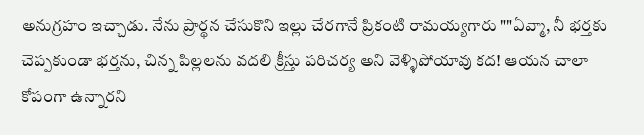అనుగ్రహం ఇచ్చాడు. నేను ప్రార్థన చేసుకొని ఇల్లు చేరగానే ప్రికంటి రామయ్యగారు ""ఏవ్మా, నీ భర్తకు చెప్పకుండా భర్తను, చిన్న పిల్లలను వదలి క్రీస్తు పరిచర్య అని వెళ్ళిపోయావు కద! ఆయన చాలా కోపంగా ఉన్నారని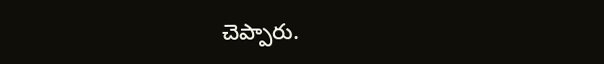చెప్పారు.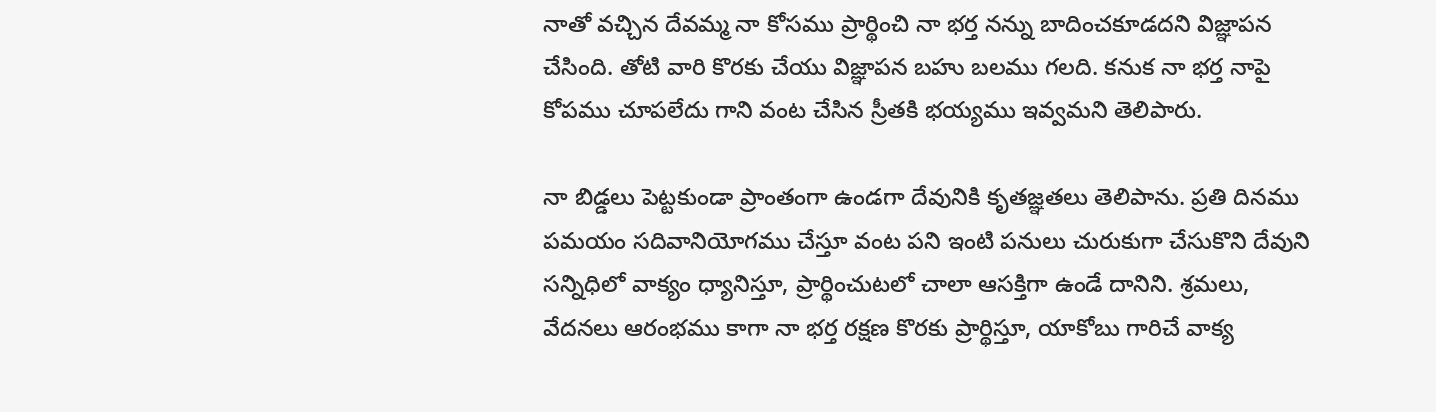నాతో వచ్చిన దేవమ్మ నా కోసము ప్రార్థించి నా భర్త నన్ను బాదించకూడదని విజ్ఞాపన చేసింది. తోటి వారి కొరకు చేయు విజ్ఞాపన బహు బలము గలది. కనుక నా భర్త నాపై కోపము చూపలేదు గాని వంట చేసిన స్రీతకి భయ్యము ఇవ్వమని తెలిపారు.

నా బిడ్డలు పెట్టకుండా ప్రాంతంగా ఉండగా దేవునికి కృతజ్ఞతలు తెలిపాను. ప్రతి దినము పమయం సదివానియోగము చేస్తూ వంట పని ఇంటి పనులు చురుకుగా చేసుకొని దేవుని సన్నిధిలో వాక్యం ధ్యానిస్తూ, ప్రార్థించుటలో చాలా ఆసక్తిగా ఉండే దానిని. శ్రమలు, వేదనలు ఆరంభము కాగా నా భర్త రక్షణ కొరకు ప్రార్థిస్తూ, యాకోబు గారిచే వాక్య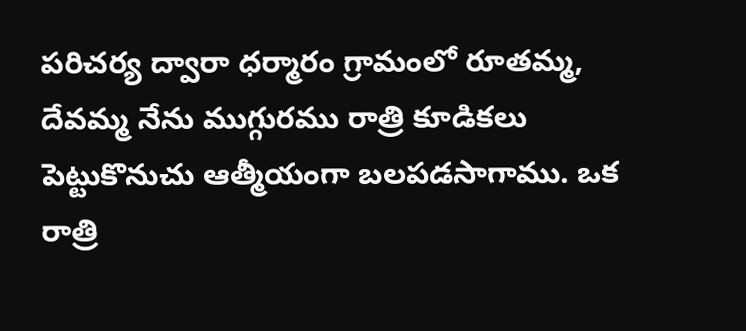పరిచర్య ద్వారా ధర్మారం గ్రామంలో రూతమ్మ, దేవమ్మ నేను ముగ్గురము రాత్రి కూడికలు పెట్టుకొనుచు ఆత్మీయంగా బలపడసాగాము. ఒక రాత్రి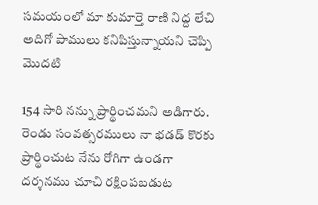సమయంలో మా కుమార్తె రాణి నిద్ద లేచి అదిగో పాములు కనిపిస్తున్నాయని చెప్పి మొదటి

154 సారి నన్ను ప్రార్థించమని అడిగారు. రెండు సంవత్సరములు నా భడడ్ కొరకు ప్రార్థించుట నేను రోగిగా ఉండగా దర్శనము చూచి రక్షింపబడుట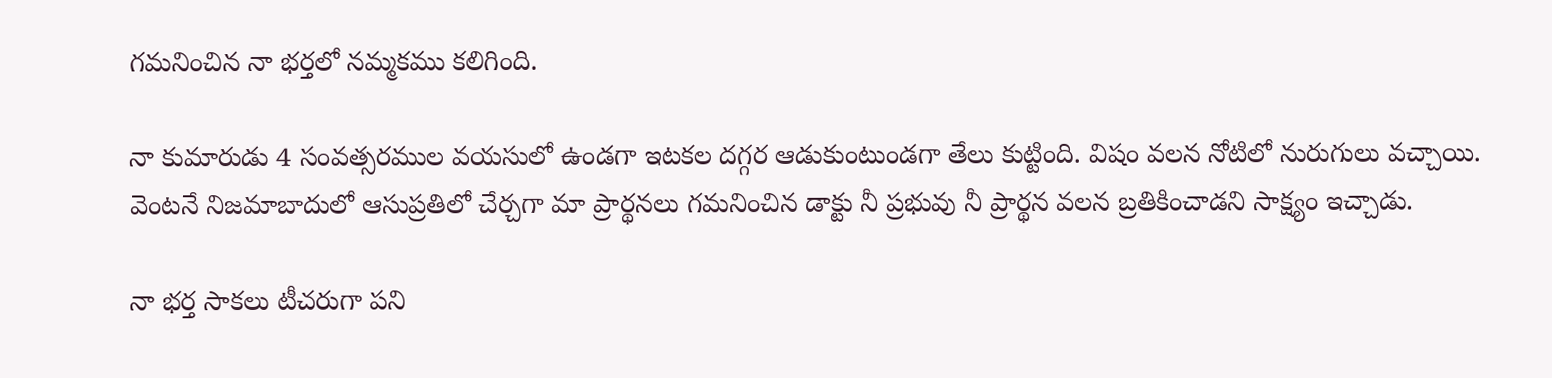గమనించిన నా భర్తలో నమ్మకము కలిగింది.

నా కుమారుడు 4 సంవత్సరముల వయసులో ఉండగా ఇటకల దగ్గర ఆడుకుంటుండగా తేలు కుట్టింది. విషం వలన నోటిలో నురుగులు వచ్చాయి. వెంటనే నిజమాబాదులో ఆసుప్రతిలో చేర్చగా మా ప్రార్థనలు గమనించిన డాక్టు నీ ప్రభువు నీ ప్రార్థన వలన బ్రతికించాడని సాక్ష్యం ఇచ్చాడు.

నా భర్త సాకలు టీచరుగా పని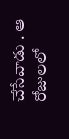చేసేవాడు . ఆ రోజులలో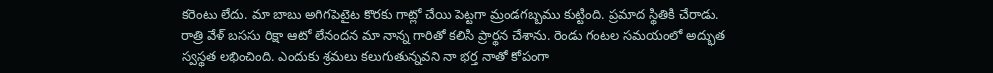కరెంటు లేదు. మా బాబు అగిగపెటైట కొరకు గాట్లో చేయి పెట్టగా మ్రండగబ్బము కుట్టింది. ప్రమాద స్థితికి చేరాడు. రాత్రి వేళ్ బససు రిక్షా ఆటో లేనందన మా నాన్న గారితో కలిసి ప్రార్థన చేశాను. రెండు గంటల సమయంలో అద్భుత స్వస్థత లభించింది. ఎందుకు శ్రమలు కలుగుతున్నవని నా భర్త నాతో కోపంగా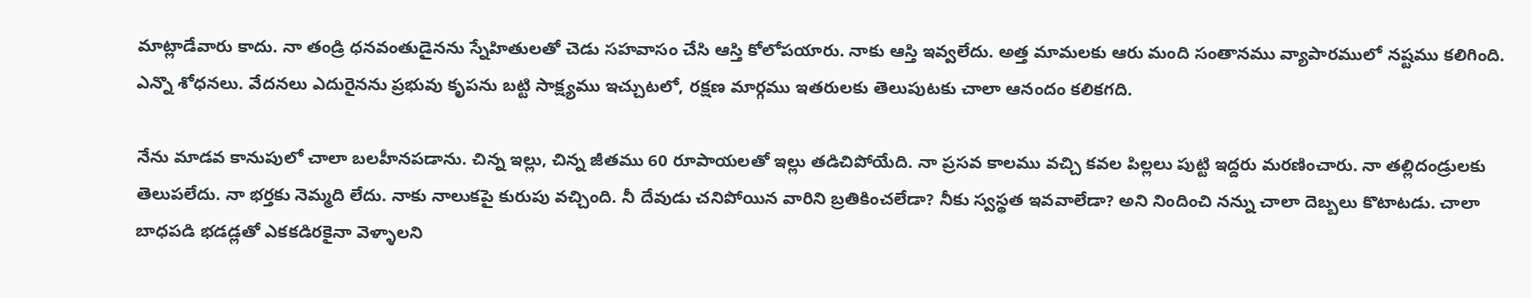మాట్లాడేవారు కాదు. నా తండ్రి ధనవంతుడైనను స్నేహితులతో చెడు సహవాసం చేసి ఆస్తి కోలోపయారు. నాకు ఆస్తి ఇవ్వలేదు. అత్త మామలకు ఆరు మంది సంతానము వ్యాపారములో నష్టము కలిగింది. ఎన్నొ శోధనలు. వేదనలు ఎదురైనను ప్రభువు కృపను బట్టి సాక్ష్యము ఇచ్చుటలో, రక్షణ మార్గము ఇతరులకు తెలుపుటకు చాలా ఆనందం కలికగది.

నేను మాడవ కానుపులో చాలా బలహీనపడాను. చిన్న ఇల్లు, చిన్న జీతము 60 రూపాయలతో ఇల్లు తడిచిపోయేది. నా ప్రసవ కాలము వచ్చి కవల పిల్లలు పుట్టి ఇద్దరు మరణించారు. నా తల్లిదండ్రులకు తెలుపలేదు. నా భర్తకు నెమ్మది లేదు. నాకు నాలుకపై కురుపు వచ్చింది. నీ దేవుడు చనిపోయిన వారిని బ్రతికించలేడా? నీకు స్వస్థత ఇవవాలేడా? అని నిందించి నన్ను చాలా దెబ్బలు కొటాటడు. చాలా బాధపడి భడడ్లతో ఎకకడిరకైనా వెళ్ళాలని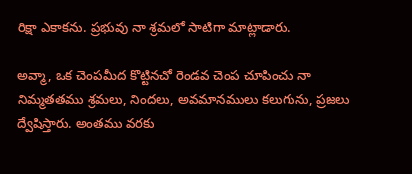రిక్షా ఎకాకను. ప్రభువు నా శ్రమలో సాటిగా మాట్లాడారు.

అవ్మా, ఒక చెంపమీద కొట్టినచో రెండవ చెంప చూపించు నా నిమ్మతతము శ్రమలు, నిందలు, అవమానములు కలుగును, ప్రజలు ద్వేషిస్తారు. అంతము వరకు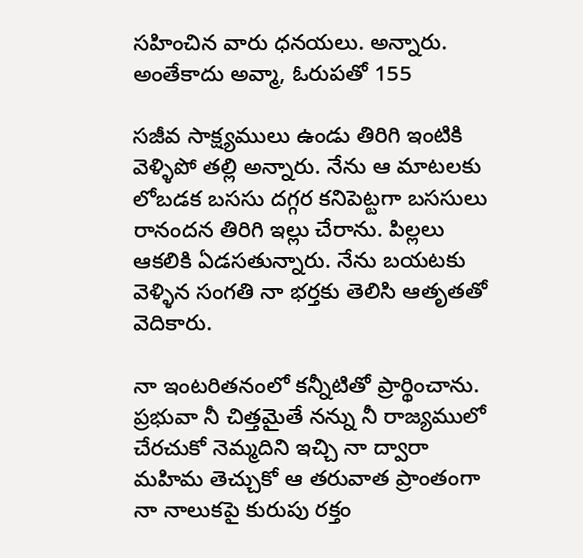సహించిన వారు ధనయలు. అన్నారు. అంతేకాదు అవ్మా, ఓరుపతో 155

సజీవ సాక్ష్యములు ఉండు తిరిగి ఇంటికి వెళ్ళిపో తల్లి అన్నారు. నేను ఆ మాటలకు లోబడక బససు దగ్గర కనిపెట్టగా బససులు రానందన తిరిగి ఇల్లు చేరాను. పిల్లలు ఆకలికి ఏడసతున్నారు. నేను బయటకు వెళ్ళిన సంగతి నా భర్తకు తెలిసి ఆతృతతో వెదికారు.

నా ఇంటరితనంలో కన్నీటితో ప్రార్థించాను. ప్రభువా నీ చిత్తమైతే నన్ను నీ రాజ్యములో చేరచుకో నెమ్మదిని ఇచ్చి నా ద్వారా మహిమ తెచ్చుకో ఆ తరువాత ప్రాంతంగా నా నాలుకపై కురుపు రక్తం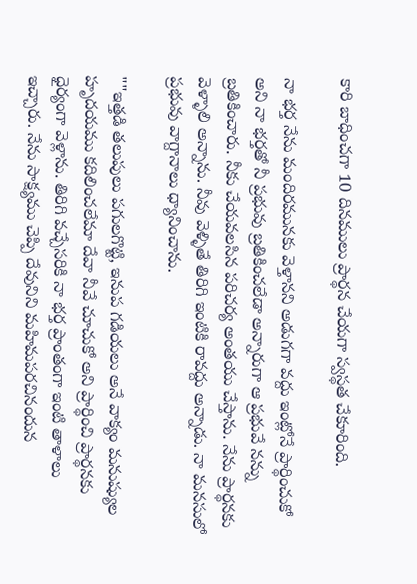కారి బాధించగా 10 దినములు ప్రార్థన చేయగా స్వస్థత చేకూరింది.

నా భర్త నేను మందిరమునకు వెళ్తానని అడుగగా వద్దు ఇంట్లోనే ప్రార్థించుకో అని నా భర్తతో నీ ప్రభువు బ్రతికించలేడా అన్నారుగా ఆ ప్రభువే నన్ను బ్రతికించారు. నీకు చేయవలసిన పరిచర్య అంతయు చేస్తాను. నేను ప్రార్థనకు వెళ్ళాలి అన్నాను. నీవు వెళ్ళితే తిరిగి ఇంటికి రావద్దు అన్నాడు. నా మనసులో ప్రభువు వాగ్దానాలు ధ్యానించాను.

""ఇత్తడి తలుపులు పగులగొట్టి, ఇనుప గడియలు అనే వాక్యం మనుష్యుల హృదయము కదిలించలేమా దేవా నీవే చూచుకో అని ప్రార్థించి ప్రార్థనకు ధైర్యంగా వెళ్లాను. తిరిగి వచ్చేసరికి నా భర్త ప్రాంతంగా ఇంటి తాళాలు ఇచ్చారు. నేను సాక్ష్యము చెప్పి దేవునిని మహిమపరచినందున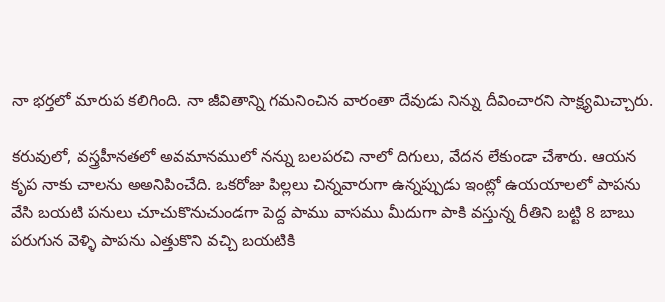నా భర్తలో మారుప కలిగింది. నా జీవితాన్ని గమనించిన వారంతా దేవుడు నిన్ను దీవించారని సాక్ష్యమిచ్చారు.

కరువులో, వస్త్రహీనతలో అవమానములో నన్ను బలపరచి నాలో దిగులు, వేదన లేకుండా చేశారు. ఆయన కృప నాకు చాలను అఅనిపించేది. ఒకరోజు పిల్లలు చిన్నవారుగా ఉన్నప్పుడు ఇంట్లో ఉయయాలలో పాపను వేసి బయటి పనులు చూచుకొనుచుండగా పెద్ద పాము వాసము మీదుగా పాకి వస్తున్న రీతిని బట్టి 8 బాబు పరుగున వెళ్ళి పాపను ఎత్తుకొని వచ్చి బయటికి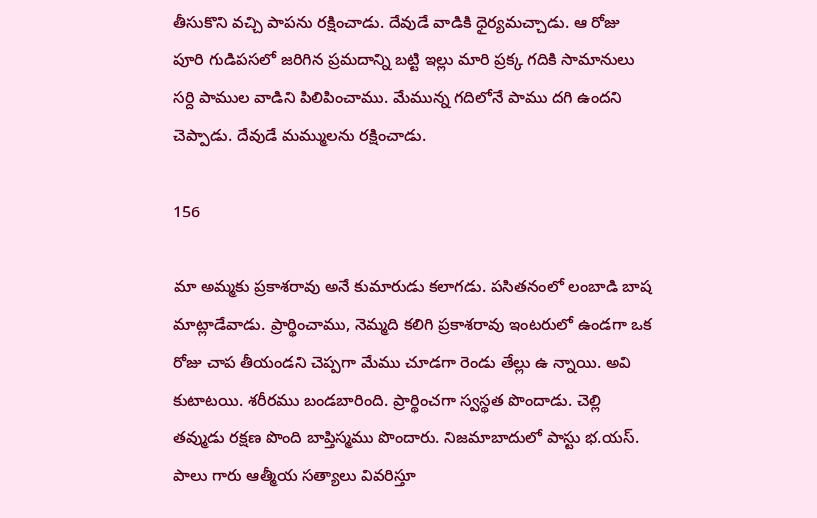తీసుకొని వచ్చి పాపను రక్షించాడు. దేవుడే వాడికి ధైర్యమచ్చాడు. ఆ రోజు పూరి గుడిపసలో జరిగిన ప్రమదాన్ని బట్టి ఇల్లు మారి ప్రక్క గదికి సామానులు సర్ది పాముల వాడిని పిలిపించాము. మేమున్న గదిలోనే పాము దగి ఉందని చెప్పాడు. దేవుడే మమ్ములను రక్షించాడు.

156

మా అమ్మకు ప్రకాశరావు అనే కుమారుడు కలాగడు. పసితనంలో లంబాడి బాష మాట్లాడేవాడు. ప్రార్థించాము, నెమ్మది కలిగి ప్రకాశరావు ఇంటరులో ఉండగా ఒక రోజు చాప తీయండని చెప్పగా మేము చూడగా రెండు తేల్లు ఉ న్నాయి. అవి కుటాటయి. శరీరము బండబారింది. ప్రార్థించగా స్వస్థత పొందాడు. చెల్లి తవ్ముడు రక్షణ పొంది బాప్తిస్మము పొందారు. నిజమాబాదులో పాస్టు భ.యస్. పాలు గారు ఆత్మీయ సత్యాలు వివరిస్తూ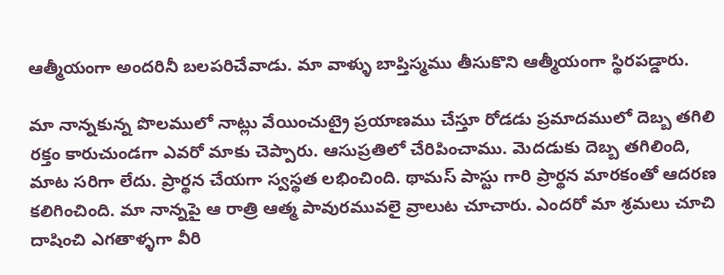ఆత్మీయంగా అందరినీ బలపరిచేవాడు. మా వాళ్ళు బాప్తిస్మము తీసుకొని ఆత్మీయంగా స్థిరపడ్డారు.

మా నాన్నకున్న పొలములో నాట్లు వేయించుట్రై ప్రయాణము చేస్తూ రోడడు ప్రమాదములో దెబ్బ తగిలి రక్తం కారుచుండగా ఎవరో మాకు చెప్పారు. ఆసుప్రతిలో చేరిపించాము. మెదడుకు దెబ్బ తగిలింది, మాట సరిగా లేదు. ప్రార్థన చేయగా స్వస్థత లభించింది. థామస్ పాస్టు గారి ప్రార్థన మారకంతో ఆదరణ కలిగించింది. మా నాన్నపై ఆ రాత్రి ఆత్మ పావురమువలై వ్రాలుట చూచారు. ఎందరో మా శ్రమలు చూచి దాషించి ఎగతాళ్ళగా వీరి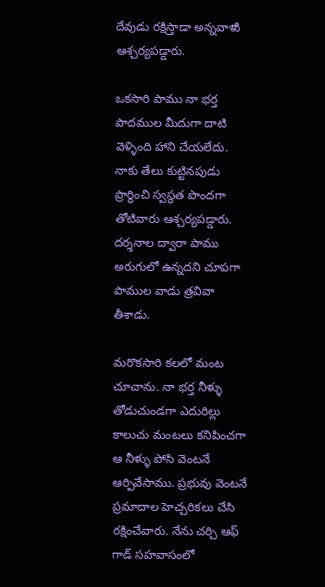దేవుడు రక్షిస్తాడా అన్నవాళుి ఆశ్చర్యపడ్డారు.

ఒకసారి పాము నా భర్త పాదముల మీదుగా దాటి వెళ్ళింది హాని చేయలేదు. నాకు తేలు కుట్టినపుడు ప్రార్థించి స్వస్థత పొందగా తోటివారు ఆశ్చర్యపడ్డారు. దర్శనాల ద్వారా పాము అరుగులో ఉన్నదని చూపగా పాముల వాడు త్రవివా తీశాడు.

మరొకసారి కలలో మంట చూచాను. నా భర్త నీళ్ళు తోడుచుండగా ఎదురిల్లు కాలుచు మంటలు కనిపించగా ఆ నీళ్ళు పోసి వెంటనే ఆర్పివేసాము. ప్రభువు వెంటనే ప్రమాదాల హెచ్చరికలు చేసి రక్షించేవారు. నేను చర్చి ఆఫ్ గాడ్ సహవాసంలో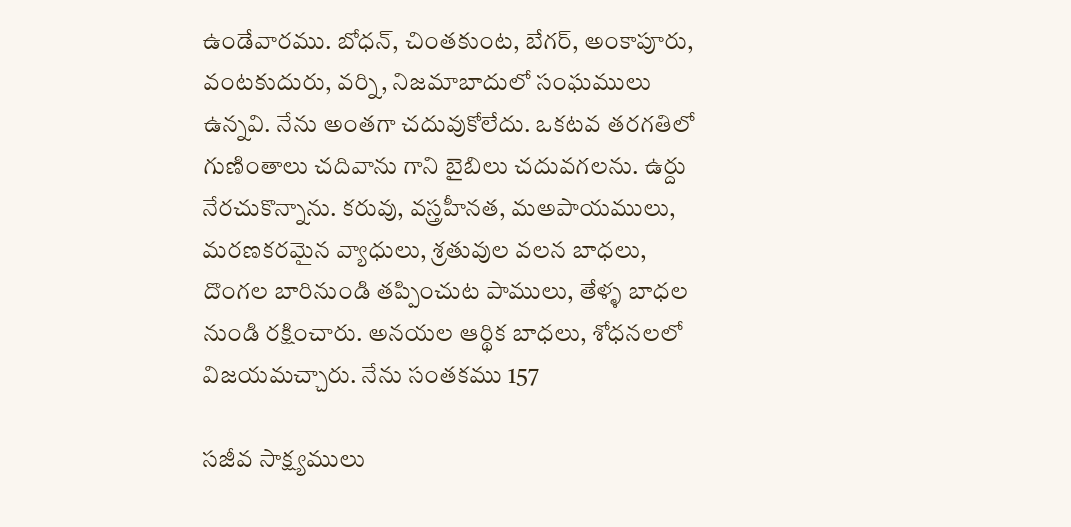ఉండేవారము. బోధన్, చింతకుంట, బేగర్, అంకాపూరు, వంటకుదురు, వర్ని, నిజమాబాదులో సంఘములు ఉన్నవి. నేను అంతగా చదువుకోలేదు. ఒకటవ తరగతిలో గుణింతాలు చదివాను గాని బైబిలు చదువగలను. ఉర్దు నేరచుకొన్నాను. కరువు, వస్త్రహీనత, మఅపాయములు, మరణకరమైన వ్యాధులు, శ్రతువుల వలన బాధలు, దొంగల బారినుండి తప్పించుట పాములు, తేళ్ళ బాధల నుండి రక్షించారు. అనయల ఆర్థిక బాధలు, శోధనలలో విజయమచ్చారు. నేను సంతకము 157

సజీవ సాక్ష్యములు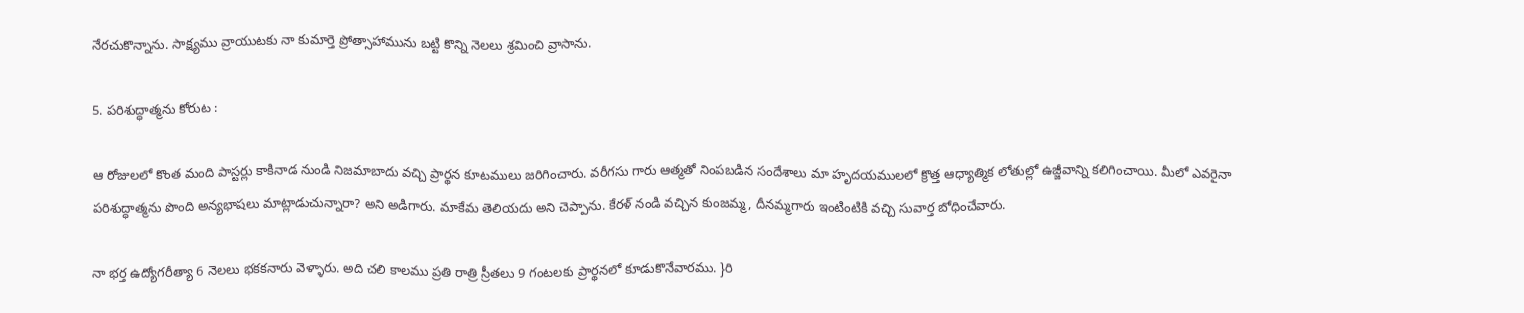నేరచుకొన్నాను. సాక్ష్యము వ్రాయుటకు నా కుమార్తె ప్రోత్సాహామును బట్టి కొన్ని నెలలు శ్రమించి వ్రాసాను.

5. పరిశుద్ధాత్మను కోరుట :

ఆ రోజులలో కొంత మంది పాస్టర్లు కాకినాడ నుండి నిజమాబాదు వచ్చి ప్రార్థన కూటములు జరిగించారు. వరీగసు గారు ఆత్మతో నింపబడిన సందేశాలు మా హృదయములలో క్రొత్త ఆధ్యాత్మిక లోతుల్లో ఉజ్జీవాన్ని కలిగించాయి. మీలో ఎవరైనా పరిశుద్ధాత్మను పొంది అన్యభాషలు మాట్లాడుచున్నారా? అని అడిగారు. మాకేమ తెలియదు అని చెప్పాను. కేరళ్ నండి వచ్చిన కుంజమ్మ, దీనమ్మగారు ఇంటింటికి వచ్చి సువార్త బోధించేవారు.

నా భర్త ఉద్యోగరీత్యా 6 నెలలు భకకనారు వెళ్ళారు. అది చలి కాలము ప్రతి రాత్రి స్రీతలు 9 గంటలకు ప్రార్థనలో కూడుకొనేవారము. }రి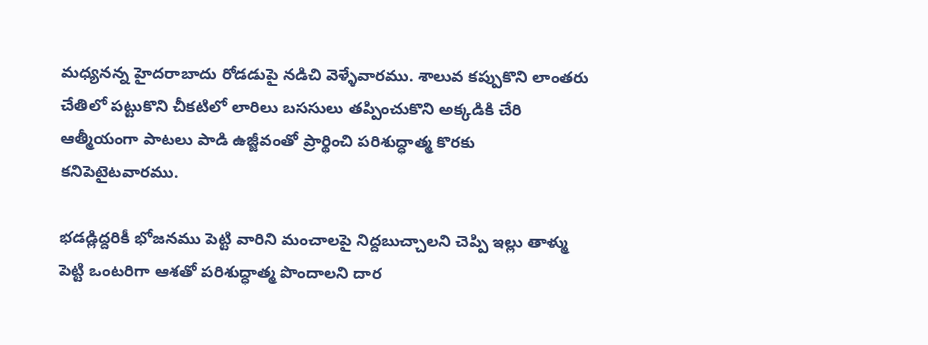మధ్యనన్న హైదరాబాదు రోడడుపై నడిచి వెళ్ళేవారము. శాలువ కప్పుకొని లాంతరు చేతిలో పట్టుకొని చీకటిలో లారిలు బససులు తప్పించుకొని అక్కడికి చేరి ఆత్మీయంగా పాటలు పాడి ఉజ్జీవంతో ప్రార్థించి పరిశుద్ధాత్మ కొరకు కనిపెటైటవారము.

భడడ్లిద్దరికీ భోజనము పెట్టి వారిని మంచాలపై నిద్దబుచ్చాలని చెప్పి ఇల్లు తాళ్ము పెట్టి ఒంటరిగా ఆశతో పరిశుద్ధాత్మ పొందాలని దార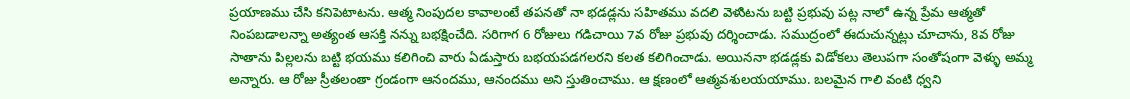ప్రయాణము చేసి కనిపెటాటను. ఆత్మ నింపుదల కావాలంటే తపనతో నా భడడ్లను సహితము వదలి వెళుిటను బట్టి ప్రభువు పట్ల నాలో ఉన్న ప్రేమ ఆత్మతో నింపబడాలన్నా అత్యంత ఆసక్తి నన్ను బభక్షించేది. సరిగాగ 6 రోజులు గడిచాయి 7వ రోజు ప్రభువు దర్శించాడు. సముద్రంలో ఈదుచున్నట్లు చూచాను, 8వ రోజు సాతాను పిల్లలను బట్టి భయము కలిగించి వారు ఏడుస్తారు బభయపడగలరని కలత కలిగించాడు. అయిననా భడడ్లకు విడోకలు తెలుపగా సంతోషంగా వెళ్ళు అమ్మ అన్నారు. ఆ రోజు స్రీతలంతా గ్రండంగా ఆనందము, ఆనందము అని స్తుతించాము. ఆ క్షణంలో ఆత్మవశులయయాము. బలమైన గాలి వంటి ధ్వని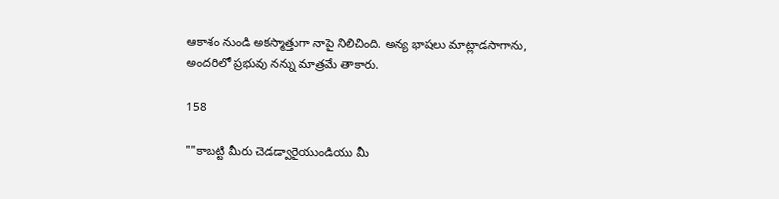ఆకాశం నుండి అకస్మాత్తుగా నాపై నిలిచింది. అన్య భాషలు మాట్లాడసాగాను, అందరిలో ప్రభువు నన్ను మాత్రమే తాకారు.

158

""కాబట్టి మీరు చెడడ్వారైయుండియు మీ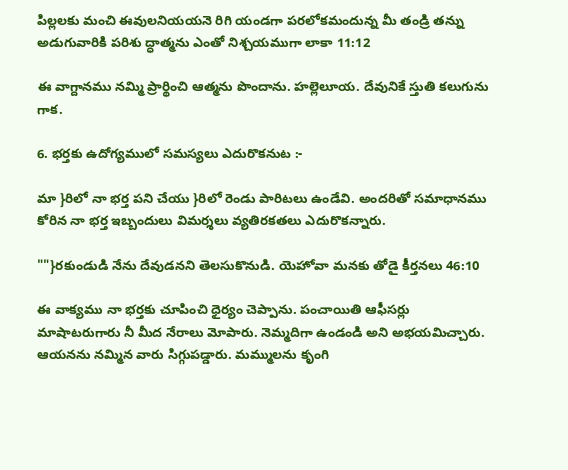పిల్లలకు మంచి ఈవులనియయనె రిగి యండగా పరలోకమందున్న మీ తండ్రి తన్ను అడుగువారికి పరిశు ద్ధాత్మను ఎంతో నిశ్చయముగా లాకా 11:12

ఈ వాగ్దానము నమ్మి ప్రార్థించి ఆత్మను పొందాను. హల్లెలూయ. దేవునికే స్తుతి కలుగును గాక.

6. భర్తకు ఉదోగ్యములో సమస్యలు ఎదురొకనుట :-

మా }రిలో నా భర్త పని చేయు }రిలో రెండు పారిటలు ఉండేవి. అందరితో సమాధానము కోరిన నా భర్త ఇబ్బందులు విమర్శలు వ్యతిరకతలు ఎదురొకన్నారు.

""}రకుండుడి నేను దేవుడనని తెలసుకొనుడి. యెహోవా మనకు తోడై కీర్తనలు 46:10

ఈ వాక్యము నా భర్తకు చూపించి ధైర్యం చెప్పాను. పంచాయితి ఆఫీసర్లు మాషాటరుగారు నీ మీద నేరాలు మోపారు. నెమ్మదిగా ఉండండి అని అభయమిచ్చారు. ఆయనను నమ్మిన వారు సిగ్గుపడ్డారు. మమ్ములను కృంగి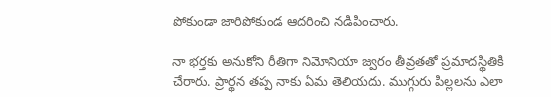పోకుండా జారిపోకుండ ఆదరించి నడిపించారు.

నా భర్తకు అనుకోని రీతిగా నిమోనియా జ్వరం తీవ్రతతో ప్రమాదస్థితికి చేరారు. ప్రార్థన తప్ప నాకు ఏమ తెలియదు. ముగ్గురు పిల్లలను ఎలా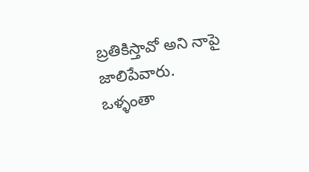బ్రతికిస్తావో అని నాపై జాలిపేవారు. ఒళ్ళంతా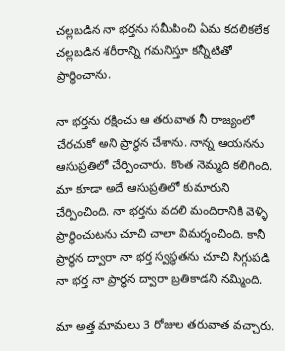చల్లబడిన నా భర్తను సమీపించి ఏమ కదలికలేక చల్లబడిన శరీరాన్ని గమనిస్తూ కన్నీటితో ప్రార్థించాను.

నా భర్తను రక్షించు ఆ తరువాత నీ రాజ్యంలో చేరచుకో అని ప్రార్థన చేశాను. నాన్న ఆయనను ఆసుప్రతిలో చేర్పించారు. కొంత నెమ్మది కలిగింది. మా కూడా అదే ఆసుప్రతిలో కుమారుని చేర్పించింది. నా భర్తను వదలి మందిరానికి వెళ్ళి ప్రార్థించుటను చూచి చాలా విమర్శంచింది. కానీ ప్రార్థన ద్వారా నా భర్త స్వస్థతను చూచి సిగ్గుపడి నా భర్త నా ప్రార్థన ద్వారా బ్రతికాడని నమ్మింది.

మా అత్త మామలు 3 రోజుల తరువాత వచ్చారు.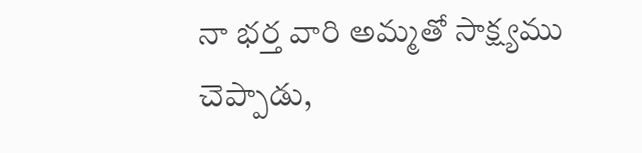నా భర్త వారి అమ్మతో సాక్ష్యము చెప్పాడు,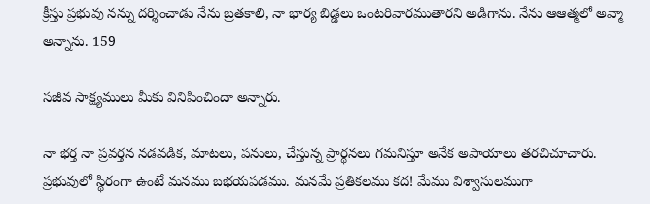క్రీస్తు ప్రభువు నన్ను దర్శించాడు నేను బ్రతకాలి, నా భార్య బిడ్డలు ఒంటరివారముతారని అడిగాను. నేను ఆఆత్మలో అవ్మా అన్నాను. 159

సజీవ సాక్ష్యములు మీకు వినిపించిందా అన్నారు.

నా భర్త నా ప్రవర్తన నడవడిక, మాటలు, పనులు, చేస్తున్న ప్రార్థనలు గమనిస్తూ అనేక అపాయాలు తరచిచూచారు. ప్రభువులో స్థిరంగా ఉంటే మనము బభయపడము. మనమే ప్రతికలము కద! మేము విశ్వాసులముగా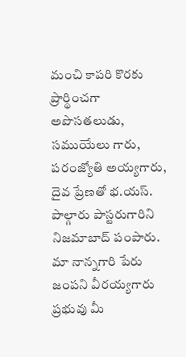మంచి కాపరి కొరకు ప్రార్థించగా అపొసతలుడు, సముయేలు గారు, పరంజ్యోతి అయ్యగారు, దైవ ప్రేణతో భ.యస్. పాల్గారు పాస్టరుగారిని నిజమాబాద్ పంపారు. మా నాన్నగారి పేరు జంపని వీరయ్యగారు ప్రభువు మీ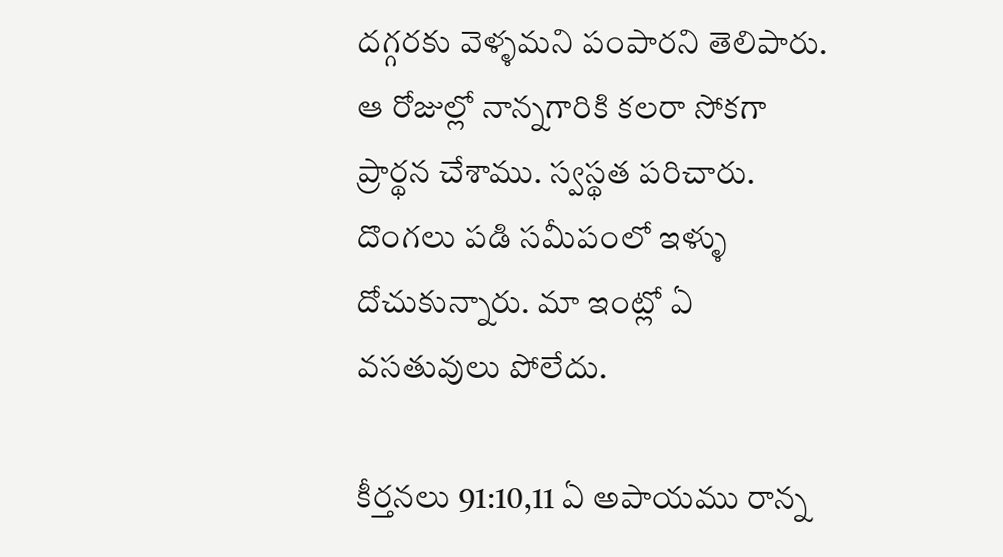దగ్గరకు వెళ్ళమని పంపారని తెలిపారు. ఆ రోజుల్లో నాన్నగారికి కలరా సోకగా ప్రార్థన చేశాము. స్వస్థత పరిచారు. దొంగలు పడి సమీపంలో ఇళ్ళు దోచుకున్నారు. మా ఇంట్లో ఏ వసతువులు పోలేదు.

కీర్తనలు 91:10,11 ఏ అపాయము రాన్న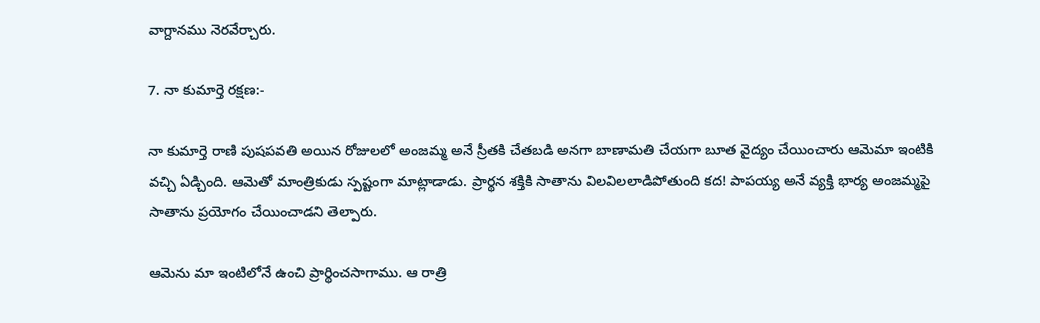వాగ్దానము నెరవేర్చారు.

7. నా కుమార్తె రక్షణ:-

నా కుమార్తె రాణి పుషపవతి అయిన రోజులలో అంజమ్మ అనే స్రీతకి చేతబడి అనగా బాణామతి చేయగా బూత వైద్యం చేయించారు ఆమెమా ఇంటికి వచ్చి ఏడ్చింది. ఆమెతో మాంత్రికుడు స్పష్టంగా మాట్లాడాడు. ప్రార్థన శక్తికి సాతాను విలవిలలాడిపోతుంది కద! పాపయ్య అనే వ్యక్తి భార్య అంజమ్మపై సాతాను ప్రయోగం చేయించాడని తెల్పారు.

ఆమెను మా ఇంటిలోనే ఉంచి ప్రార్థించసాగాము. ఆ రాత్రి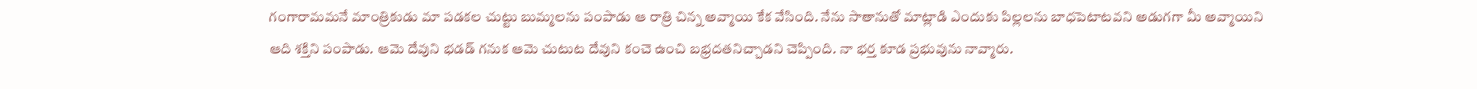గంగారామమనే మాంత్రికుడు మా పడకల చుట్టు బుమ్మలను పంపాడు ఆ రాత్రి చిన్న అవ్మాయి కేక వేసింది. నేను సాతానుతో మాట్లాడి ఎందుకు పిల్లలను బాధపెటాటవని అడుగగా మీ అవ్మాయిని ఆది శక్తిని పంపాడు. ఆమె దేవుని భడడ్ గనుక ఆమె చుటుట దేవుని కంచె ఉంచి బభ్రదతనిచ్చాడని చెప్పింది. నా భర్త కూడ ప్రభువును నావ్మారు.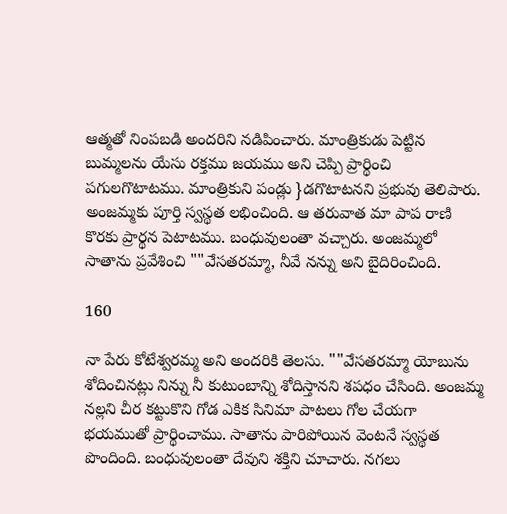ఆత్మతో నింపబడి అందరిని నడిపించారు. మాంత్రికుడు పెట్టిన బుమ్మలను యేసు రక్తము జయము అని చెప్పి ప్రార్థించి పగులగొటాటము. మాంత్రికుని పండ్లు }డగొటాటనని ప్రభువు తెలిపారు. అంజమ్మకు పూర్తి స్వస్థత లభించింది. ఆ తరువాత మా పాప రాణి కొరకు ప్రార్థన పెటాటము. బంధువులంతా వచ్చారు. అంజమ్మలో సాతాను ప్రవేశించి ""ఎేసతరమ్మా, నీవే నన్ను అని బైదిరించింది.

160

నా పేరు కోటేశ్వరమ్మ అని అందరికి తెలసు. ""ఎేసతరమ్మా యోబును శోదించినట్లు నిన్ను నీ కుటుంబాన్ని శోదిస్తానని శపధం చేసింది. అంజమ్మ నల్లని చీర కట్టుకొని గోడ ఎకిక సినిమా పాటలు గోల చేయగా భయముతో ప్రార్థించాము. సాతాను పారిపోయిన వెంటనే స్వస్థత పొందింది. బంధువులంతా దేవుని శక్తిని చూచారు. నగలు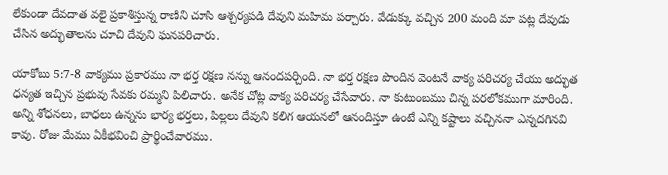లేకుండా దేవదాత వలై ప్రకాశిస్తున్న రాణిని చూసి ఆశ్చర్యపడి దేవుని మహిమ పర్చారు. వేడుక్కు వచ్చిన 200 మంది మా పట్ల దేవుడు చేసిన అద్భుతాలను చూచి దేవుని ఘనపరిచారు.

యాకోబు 5:7-8 వాక్యము ప్రకారము నా భర్త రక్షణ నన్ను ఆనందపర్చింది. నా భర్త రక్షణ పొందిన వెంటనే వాక్య పరిచర్య చేయు అద్భుత ధన్యత ఇచ్చిన ప్రభువు సేవకు రమ్మని పిలిచారు. అనేక చోట్ల వాక్య పరిచర్య చేసేవారు. నా కుటుంబము చిన్న పరలోకముగా మారింది. అన్ని శోధనలు, బాధలు ఉన్నను భార్య భర్తలు, పిల్లలు దేవుని కలిగ ఆయనలో ఆనందిస్తూ ఉంటే ఎన్ని కష్టాలు వచ్చిననా ఎన్నదగినవి కావు. రోజు మేము ఏకీభవించి ప్రార్థించేవారము.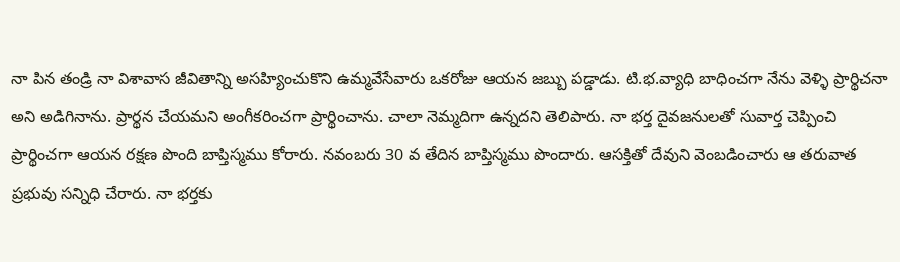నా పిన తండ్రి నా విశావాస జీవితాన్ని అసహ్యించుకొని ఉమ్మవేసేవారు ఒకరోజు ఆయన జబ్బు పడ్డాడు. టి.భ.వ్యాధి బాధించగా నేను వెళ్ళి ప్రార్థిచనా అని అడిగినాను. ప్రార్థన చేయమని అంగీకరించగా ప్రార్థించాను. చాలా నెమ్మదిగా ఉన్నదని తెలిపారు. నా భర్త దైవజనులతో సువార్త చెప్పించి ప్రార్థించగా ఆయన రక్షణ పొంది బాప్తిస్మము కోరారు. నవంబరు 30 వ తేదిన బాప్తిస్మము పొందారు. ఆసక్తితో దేవుని వెంబడించారు ఆ తరువాత ప్రభువు సన్నిధి చేరారు. నా భర్తకు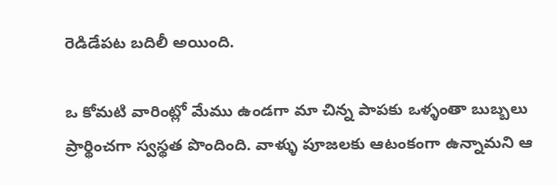రెడిడేపట బదిలీ అయింది.

ఒ కోమటి వారింట్లో మేము ఉండగా మా చిన్న పాపకు ఒళ్ళంతా బుబ్బలు ప్రార్థించగా స్వస్థత పొందింది. వాళ్ళు పూజలకు ఆటంకంగా ఉన్నామని ఆ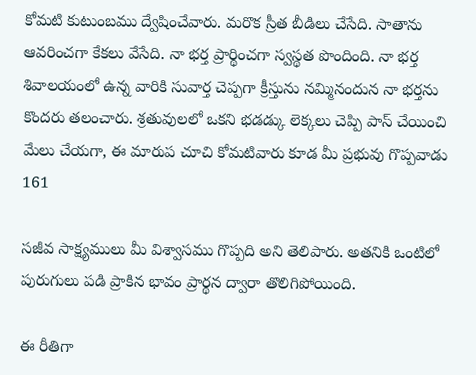కోమటి కుటుంబము ద్వేషించేవారు. మరొక స్రీత బీడిలు చేసేది. సాతాను ఆవరించగా కేకలు వేసేది. నా భర్త ప్రార్థించగా స్వస్థత పొందింది. నా భర్త శివాలయంలో ఉన్న వారికి సువార్త చెప్పగా క్రీస్తును నమ్మినందున నా భర్తను కొందరు తలంచారు. శ్రతువులలో ఒకని భడడ్కు లెక్కలు చెప్పి పాస్ చేయించి మేలు చేయగా, ఈ మారుప చూచి కోమటివారు కూడ మీ ప్రభువు గొప్పవాడు 161

సజీవ సాక్ష్యములు మీ విశ్వాసము గొప్పది అని తెలిపారు. అతనికి ఒంటిలో పురుగులు పడి ప్రాకిన భావం ప్రార్థన ద్వారా తొలిగిపోయింది.

ఈ రీతిగా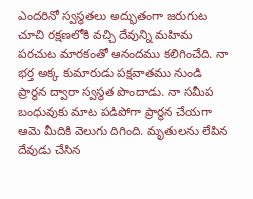ఎందరినో స్వస్థతలు అద్భుతంగా జరుగుట చూచి రక్షణలోకి వచ్చి దేవున్ని మహిమ పరచుట మారకంతో ఆనందము కలిగించేది. నా భర్త అక్క కుమారుడు పక్షవాతము నుండి ప్రార్థన ద్వారా స్వస్థత పొందాడు. నా సమీప బంధువుకు మాట పడిపోగా ప్రార్థన చేయగా ఆమె మీదికి వెలుగు దిగింది. మృతులను లేపిన దేవుడు చేసిన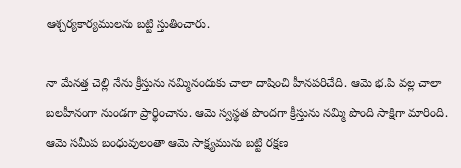ఆశ్చర్యకార్యములను బట్టి స్తుతించారు.

నా మేనత్త చెల్లి నేను క్రీస్తును నమ్మినందుకు చాలా దాషించి హీనపరిచేది. ఆమె భ.పి వల్ల చాలా బలహీనంగా నుండగా ప్రార్థించాను. ఆమె స్వస్థత పొందగా క్రీస్తును నమ్మి పొంది సాక్షిగా మారింది. ఆమె సమీప బంధువులంతా ఆమె సాక్ష్యమును బట్టి రక్షణ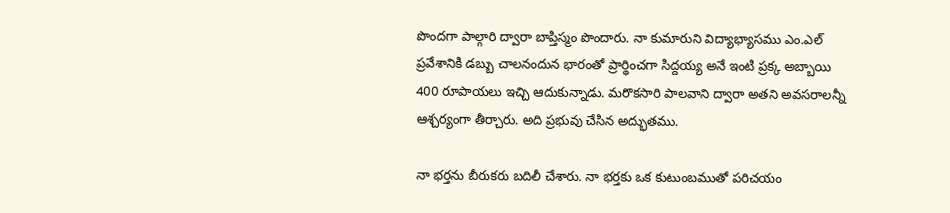పొందగా పాల్గారి ద్వారా బాప్తిస్మం పొందారు. నా కుమారుని విద్యాభ్యాసము ఎం.ఎల్ ప్రవేశానికి డబ్బు చాలనందున భారంతో ప్రార్థించగా సిద్దయ్య అనే ఇంటి ప్రక్క అబ్బాయి 400 రూపాయలు ఇచ్చి ఆదుకున్నాడు. మరొకసారి పాలవాని ద్వారా అతని అవసరాలన్నీ ఆశ్చర్యంగా తీర్చారు. అది ప్రభువు చేసిన అద్భుతము.

నా భర్తను బీరుకరు బదిలీ చేశారు. నా భర్తకు ఒక కుటుంబముతో పరిచయం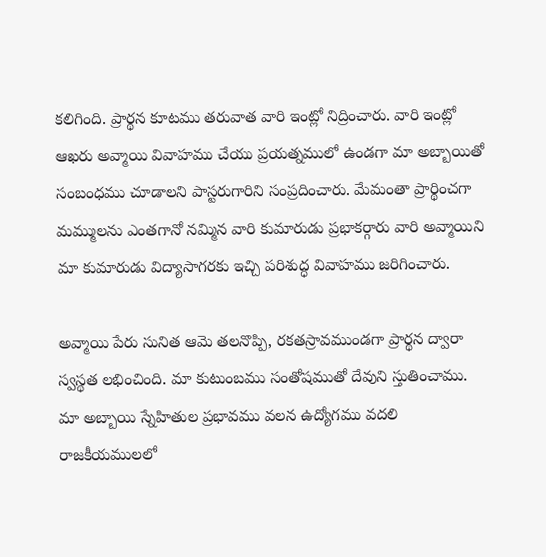కలిగింది. ప్రార్థన కూటము తరువాత వారి ఇంట్లో నిద్రించారు. వారి ఇంట్లో ఆఖరు అవ్మాయి వివాహము చేయు ప్రయత్నములో ఉండగా మా అబ్బాయితో సంబంధము చూడాలని పాస్టరుగారిని సంప్రదించారు. మేమంతా ప్రార్థించగా మమ్ములను ఎంతగానో నమ్మిన వారి కుమారుడు ప్రభాకర్గారు వారి అవ్మాయిని మా కుమారుడు విద్యాసాగరకు ఇచ్చి పరిశుద్ధ వివాహము జరిగించారు.

అవ్మాయి పేరు సునిత ఆమె తలనొప్పి, రకతస్రావముండగా ప్రార్థన ద్వారా స్వస్థత లభించింది. మా కుటుంబము సంతోషముతో దేవుని స్తుతించాము. మా అబ్బాయి స్నేహితుల ప్రభావము వలన ఉద్యోగము వదలి రాజకీయములలో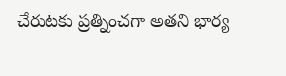చేరుటకు ప్రత్నించగా అతని భార్య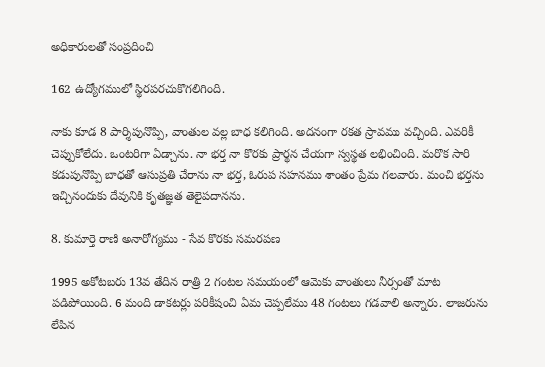అధికారులతో సంప్రదించి

162 ఉద్యోగములో స్థిరపరచుకొగలిగింది.

నాకు కూడ 8 పార్శిపునొప్పి, వాంతుల వల్ల బాధ కలిగింది. అదనంగా రకత స్రావము వచ్చింది. ఎవరికీ చెప్పుకోలేదు. ఒంటరిగా ఏడ్చాను. నా భర్త నా కొరకు ప్రార్థన చేయగా స్వస్థత లభించింది. మరొక సారి కడుపునొప్పి బాధతో ఆసుప్రతి చేరాను నా భర్త, ఓరుప సహనము శాంతం ప్రేమ గలవారు. మంచి భర్తను ఇచ్చినందుకు దేవునికి కృతజ్ఞత తెలైపదానను.

8. కుమార్తె రాణి అనారోగ్యము - సేవ కొరకు సమరపణ

1995 అకోటబరు 13వ తేదిన రాత్రి 2 గంటల సమయంలో ఆమెకు వాంతులు నీర్సంతో మాట పడిపోయింది. 6 మంది డాకటర్లు పరికీషంచి ఏమ చెప్పలేము 48 గంటలు గడవాలి అన్నారు. లాజరును లేపిన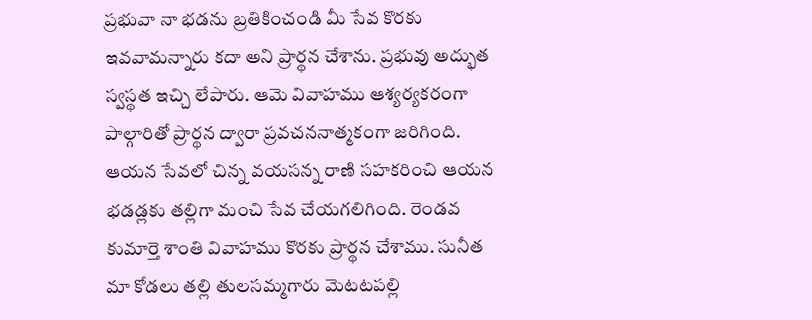ప్రభువా నా భడను బ్రతికించండి మీ సేవ కొరకు ఇవవామన్నారు కదా అని ప్రార్థన చేశాను. ప్రభువు అద్భుత స్వస్థత ఇచ్చి లేపారు. ఆమె వివాహము ఆశ్యర్యకరంగా పాల్గారితో ప్రార్థన ద్వారా ప్రవచననాత్మకంగా జరిగింది. ఆయన సేవలో చిన్న వయసన్న రాణి సహకరించి ఆయన భడడ్లకు తల్లిగా మంచి సేవ చేయగలిగింది. రెండవ కుమార్తె శాంతి వివాహము కొరకు ప్రార్థన చేశాము. సునీత మా కోడలు తల్లి తులసమ్మగారు వెుటటపల్లి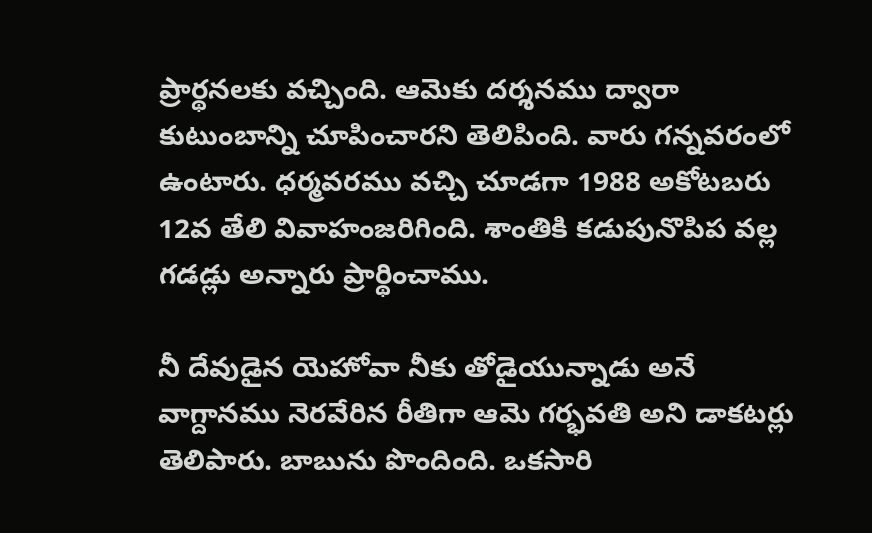ప్రార్థనలకు వచ్చింది. ఆమెకు దర్శనము ద్వారా కుటుంబాన్ని చూపించారని తెలిపింది. వారు గన్నవరంలో ఉంటారు. ధర్మవరము వచ్చి చూడగా 1988 అకోటబరు 12వ తేలి వివాహంజరిగింది. శాంతికి కడుపునొపిప వల్ల గడడ్లు అన్నారు ప్రార్థించాము.

నీ దేవుడైన యెహోవా నీకు తోడైయున్నాడు అనే వాగ్దానము నెరవేరిన రీతిగా ఆమె గర్భవతి అని డాకటర్లు తెలిపారు. బాబును పొందింది. ఒకసారి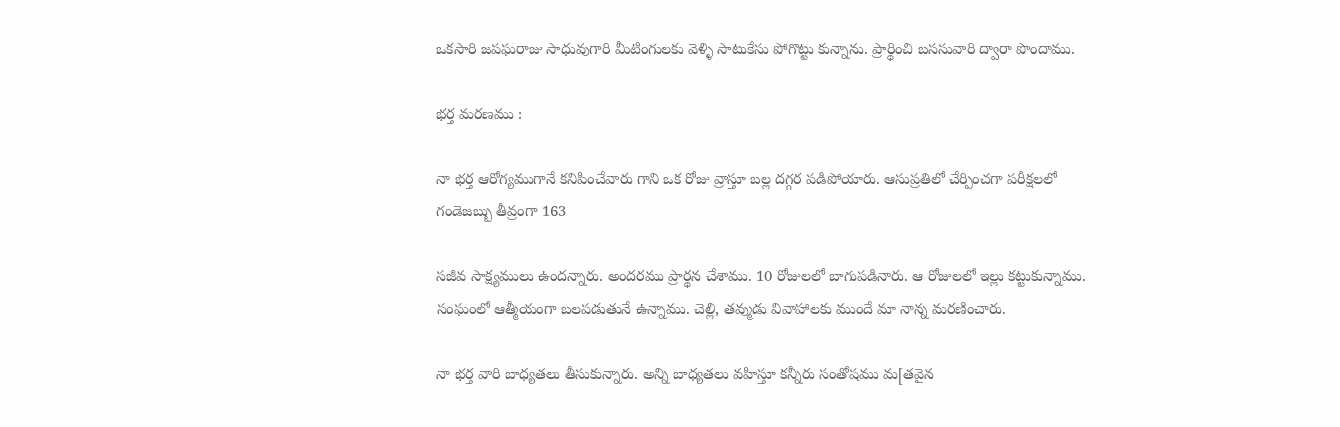ఒకసారి జపఘరాజు సాధువుగారి మీటింగులకు వెళ్ళి సాటుకేసు పోగొట్టు కున్నాను. ప్రార్థించి బససువారి ద్వారా పొందాము.

భర్త మరణము :

నా భర్త ఆరోగ్యముగానే కనిపించేవారు గాని ఒక రోజు వ్రాస్తూ బల్ల దగ్గర పడిపోయారు. ఆసుప్రతిలో చేర్పించగా పరీక్షలలో గండెజబ్బు తీవ్రంగా 163

సజీవ సాక్ష్యములు ఉందన్నారు. అందరము ప్రార్థన చేశాము. 10 రోజులలో బాగుపడినారు. ఆ రోజులలో ఇల్లు కట్టుకున్నాము. సంఘంలో ఆత్మీయంగా బలపడుతునే ఉన్నాము. చెల్లి, తవ్ముడు వివాహాలకు ముందే మా నాన్న మరణించారు.

నా భర్త వారి బాధ్యతలు తీసుకున్నారు. అన్ని బాధ్యతలు వహిస్తూ కన్నీరు సంతోషము మ[తవైన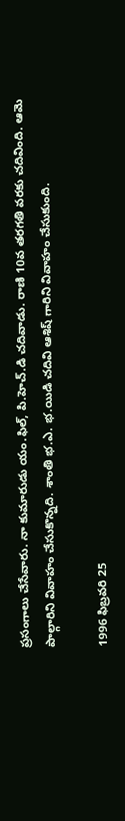ప్రసంగాలు చేసేవారు. నా కుమారుడు యం.ఫిల్, పి.హెచ్.డి చదివాడు. రాణి 10వ తరగతి వరకు చదివింది. ఆమె పాల్గారిని వివాహం చేసుకొన్నది. శాంతి భ.ఎ. భ.యిడి చదివి ఆశిష్ గారిని వివాహం చేసుకుంది.

1996 ఫిబ్రవరి 25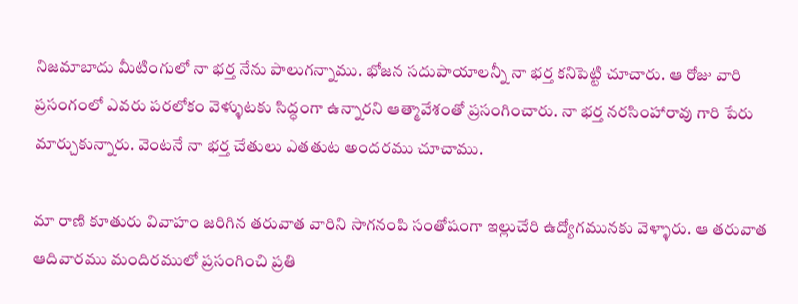నిజమాబాదు మీటింగులో నా భర్త నేను పాలుగన్నాము. భోజన సదుపాయాలన్నీ నా భర్త కనిపెట్టి చూచారు. ఆ రోజు వారి ప్రసంగంలో ఎవరు పరలోకం వెళ్ళుటకు సిద్ధంగా ఉన్నారని ఆత్మావేశంతో ప్రసంగించారు. నా భర్త నరసింహారావు గారి పేరు మార్చుకున్నారు. వెంటనే నా భర్త చేతులు ఎతతుట అందరము చూచాము.

మా రాణి కూతురు వివాహం జరిగిన తరువాత వారిని సాగనంపి సంతోషంగా ఇల్లుచేరి ఉద్యోగమునకు వెళ్ళారు. ఆ తరువాత ఆదివారము మందిరములో ప్రసంగించి ప్రతి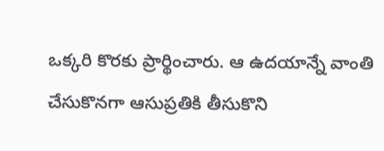ఒక్కరి కొరకు ప్రార్థించారు. ఆ ఉదయాన్నే వాంతి చేసుకొనగా ఆసుప్రతికి తీసుకొని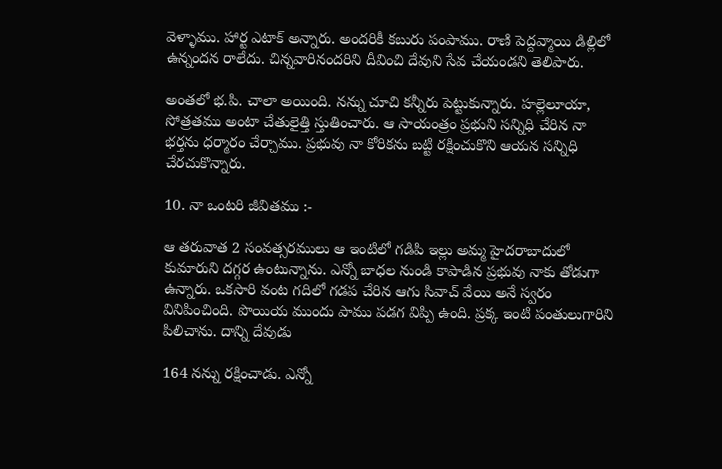వెళ్ళాము. హార్ట ఎటాక్ అన్నారు. అందరికీ కబురు పంపాము. రాణి పెద్దవ్మాయి డిల్లిలో ఉన్నందన రాలేదు. చిన్నవారినందరిని దీవించి దేవుని సేవ చేయండని తెలిపారు.

అంతలో భ.పి. చాలా అయింది. నన్ను చూచి కన్నీరు పెట్టుకున్నారు. హల్లెలూయా, సోత్రతము అంటా చేతులైత్తి స్తుతించారు. ఆ సాయంత్రం ప్రభుని సన్నిధి చేరిన నా భర్తను ధర్మారం చేర్చాము. ప్రభువు నా కోరికను బట్టి రక్షించుకొని ఆయన సన్నిధి చేరచుకొన్నారు.

10. నా ఒంటరి జీవితము :-

ఆ తరువాత 2 సంవత్సరములు ఆ ఇంటిలో గడిపి ఇల్లు అమ్మ హైదరాబాదులో కుమారుని దగ్గర ఉంటున్నాను. ఎన్నో బాధల నుండి కాపాడిన ప్రభువు నాకు తోడుగా ఉన్నారు. ఒకసారి వంట గదిలో గడప చేరిన ఆగు సివాచ్ వేయి అనే స్వరం వినిపించింది. పొయియ ముందు పాము పడగ విప్పి ఉంది. ప్రక్క ఇంటి పంతులుగారిని పిలిచాను. దాన్ని దేవుడు

164 నన్ను రక్షించాడు. ఎన్నో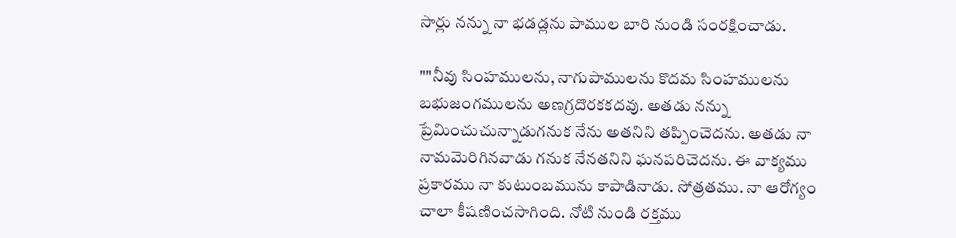సార్లు నన్ను నా భడడ్లను పాముల బారి నుండి సంరక్షించాడు.

""నీవు సింహములను, నాగుపాములను కొదమ సింహములను బభుజంగములను అణగ్రదొరకకదవు. అతడు నన్ను ప్రేమించుచున్నాడుగనుక నేను అతనిని తప్పించెదను. అతడు నా నామవెురిగినవాడు గనుక నేనతనిని ఘనపరిచెదను. ఈ వాక్యము ప్రకారము నా కుటుంబమును కాపాడినాడు. సోత్రతము. నా ఆరోగ్యం చాలా కీషణించసాగింది. నోటి నుండి రక్తము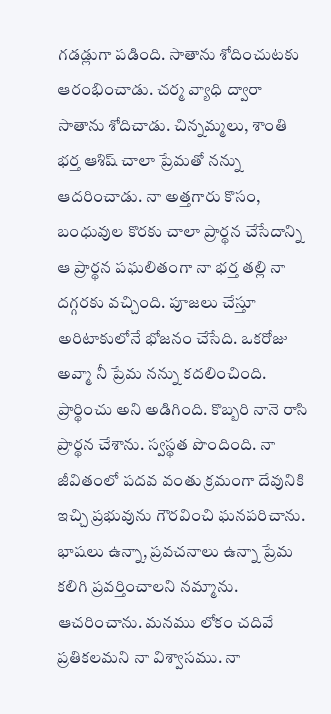గడడ్లుగా పడింది. సాతాను శోదించుటకు ఆరంభించాడు. చర్మ వ్యాధి ద్వారా సాతాను శోదిచాడు. చిన్నమ్మలు, శాంతి భర్త ఆశిష్ చాలా ప్రేమతో నన్ను ఆదరించాడు. నా అత్తగారు కొసం, బంధువుల కొరకు చాలా ప్రార్థన చేసేదాన్ని ఆ ప్రార్థన పఘలితంగా నా భర్త తల్లి నా దగ్గరకు వచ్చింది. పూజలు చేస్తూ అరిటాకులోనే భోజనం చేసేది. ఒకరోజు అవ్మా నీ ప్రేమ నన్ను కదలించింది. ప్రార్థించు అని అడిగింది. కొబ్బరి నానె రాసి ప్రార్థన చేశాను. స్వస్థత పొందింది. నా జీవితంలో పదవ వంతు క్రమంగా దేవునికి ఇచ్చి ప్రభువును గౌరవించి ఘనపరిచాను. భాషలు ఉన్నా, ప్రవచనాలు ఉన్నా ప్రేమ కలిగి ప్రవర్తించాలని నమ్మాను. ఆచరించాను. మనము లోకం చదివే ప్రతికలమని నా విశ్వాసము. నా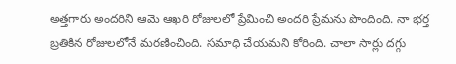అత్తగారు అందరిని ఆమె ఆఖరి రోజులలో ప్రేమించి అందరి ప్రేమను పొందింది. నా భర్త బ్రతికిన రోజులలోనే మరణించింది. సమాధి చేయమని కోరింది. చాలా సార్లు దగ్గు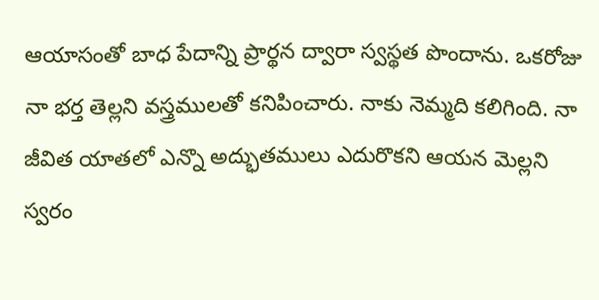ఆయాసంతో బాధ పేదాన్ని ప్రార్థన ద్వారా స్వస్థత పొందాను. ఒకరోజు నా భర్త తెల్లని వస్త్రములతో కనిపించారు. నాకు నెమ్మది కలిగింది. నా జీవిత యాతలో ఎన్నొ అద్భుతములు ఎదురొకని ఆయన మెల్లని స్వరం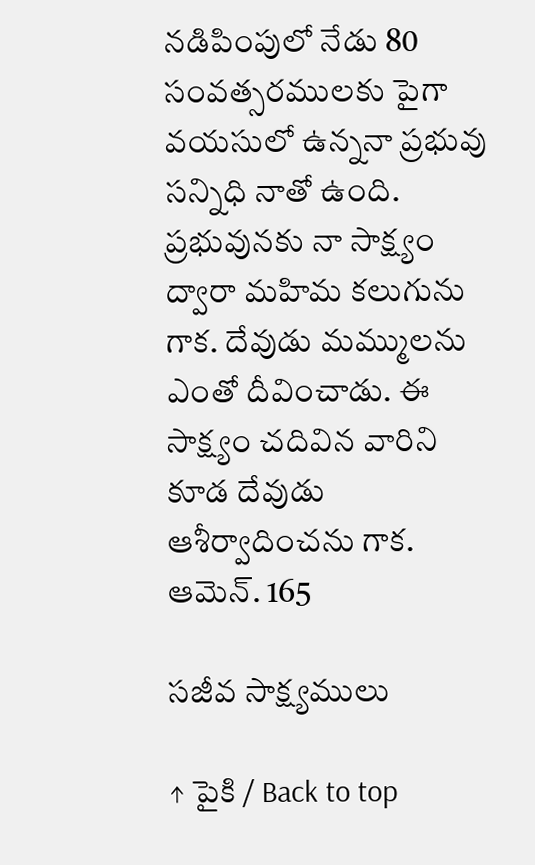నడిపింపులో నేడు 80 సంవత్సరములకు పైగా వయసులో ఉన్ననా ప్రభువు సన్నిధి నాతో ఉంది. ప్రభువునకు నా సాక్ష్యం ద్వారా మహిమ కలుగును గాక. దేవుడు మమ్ములను ఎంతో దీవించాడు. ఈ సాక్ష్యం చదివిన వారిని కూడ దేవుడు ఆశీర్వాదించను గాక. ఆమెన్. 165

సజీవ సాక్ష్యములు

↑ పైకి / Back to top